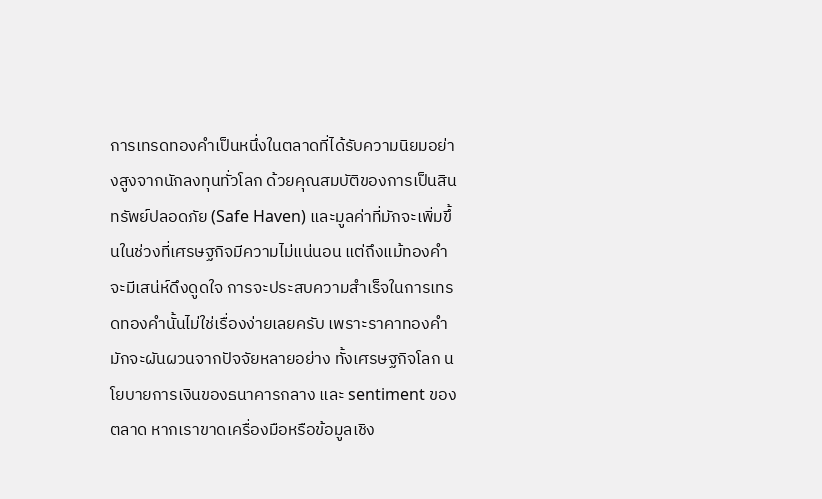การเทรดทองคำเป็นหนึ่งในตลาดที่ได้รับความนิยมอย่างสูงจากนักลงทุนทั่วโลก ด้วยคุณสมบัติของการเป็นสินทรัพย์ปลอดภัย (Safe Haven) และมูลค่าที่มักจะเพิ่มขึ้นในช่วงที่เศรษฐกิจมีความไม่แน่นอน แต่ถึงแม้ทองคำจะมีเสน่ห์ดึงดูดใจ การจะประสบความสำเร็จในการเทรดทองคำนั้นไม่ใช่เรื่องง่ายเลยครับ เพราะราคาทองคำมักจะผันผวนจากปัจจัยหลายอย่าง ทั้งเศรษฐกิจโลก นโยบายการเงินของธนาคารกลาง และ sentiment ของตลาด หากเราขาดเครื่องมือหรือข้อมูลเชิง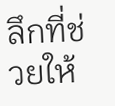ลึกที่ช่วยให้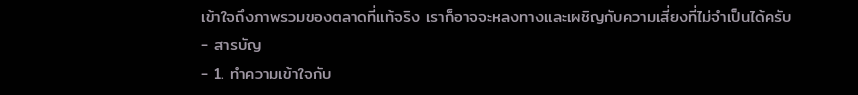เข้าใจถึงภาพรวมของตลาดที่แท้จริง เราก็อาจจะหลงทางและเผชิญกับความเสี่ยงที่ไม่จำเป็นได้ครับ
- สารบัญ
- 1. ทำความเข้าใจกับ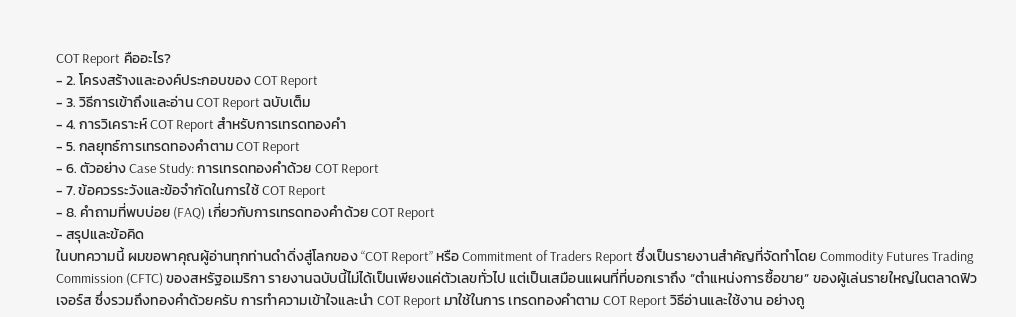COT Report คืออะไร?
- 2. โครงสร้างและองค์ประกอบของ COT Report
- 3. วิธีการเข้าถึงและอ่าน COT Report ฉบับเต็ม
- 4. การวิเคราะห์ COT Report สำหรับการเทรดทองคำ
- 5. กลยุทธ์การเทรดทองคำตาม COT Report
- 6. ตัวอย่าง Case Study: การเทรดทองคำด้วย COT Report
- 7. ข้อควรระวังและข้อจำกัดในการใช้ COT Report
- 8. คำถามที่พบบ่อย (FAQ) เกี่ยวกับการเทรดทองคำด้วย COT Report
- สรุปและข้อคิด
ในบทความนี้ ผมขอพาคุณผู้อ่านทุกท่านดำดิ่งสู่โลกของ “COT Report” หรือ Commitment of Traders Report ซึ่งเป็นรายงานสำคัญที่จัดทำโดย Commodity Futures Trading Commission (CFTC) ของสหรัฐอเมริกา รายงานฉบับนี้ไม่ได้เป็นเพียงแค่ตัวเลขทั่วไป แต่เป็นเสมือนแผนที่ที่บอกเราถึง “ตำแหน่งการซื้อขาย” ของผู้เล่นรายใหญ่ในตลาดฟิวเจอร์ส ซึ่งรวมถึงทองคำด้วยครับ การทำความเข้าใจและนำ COT Report มาใช้ในการ เทรดทองคำตาม COT Report วิธีอ่านและใช้งาน อย่างถู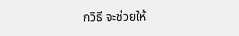กวิธี จะช่วยให้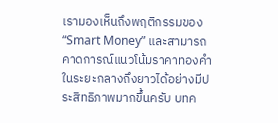เรามองเห็นถึงพฤติกรรมของ “Smart Money” และสามารถคาดการณ์แนวโน้มราคาทองคำในระยะกลางถึงยาวได้อย่างมีประสิทธิภาพมากขึ้นครับ บทค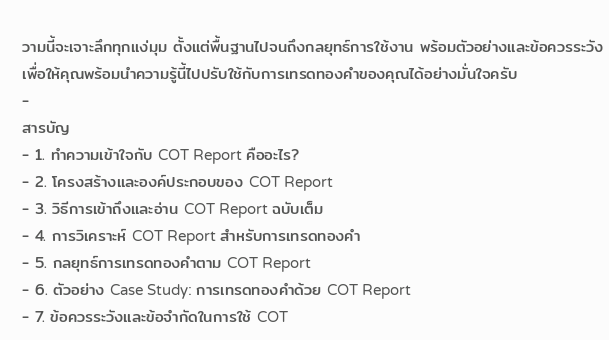วามนี้จะเจาะลึกทุกแง่มุม ตั้งแต่พื้นฐานไปจนถึงกลยุทธ์การใช้งาน พร้อมตัวอย่างและข้อควรระวัง เพื่อให้คุณพร้อมนำความรู้นี้ไปปรับใช้กับการเทรดทองคำของคุณได้อย่างมั่นใจครับ
-
สารบัญ
- 1. ทำความเข้าใจกับ COT Report คืออะไร?
- 2. โครงสร้างและองค์ประกอบของ COT Report
- 3. วิธีการเข้าถึงและอ่าน COT Report ฉบับเต็ม
- 4. การวิเคราะห์ COT Report สำหรับการเทรดทองคำ
- 5. กลยุทธ์การเทรดทองคำตาม COT Report
- 6. ตัวอย่าง Case Study: การเทรดทองคำด้วย COT Report
- 7. ข้อควรระวังและข้อจำกัดในการใช้ COT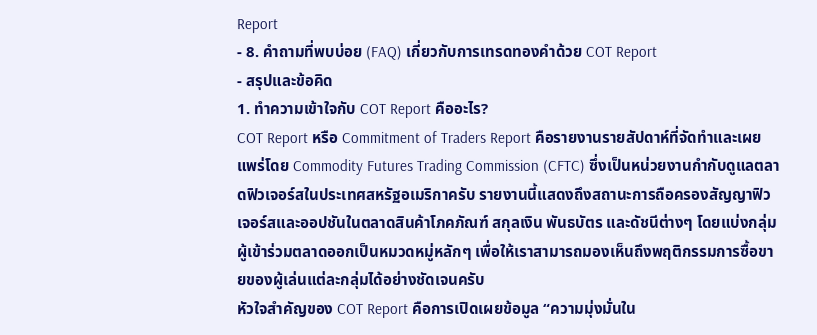Report
- 8. คำถามที่พบบ่อย (FAQ) เกี่ยวกับการเทรดทองคำด้วย COT Report
- สรุปและข้อคิด
1. ทำความเข้าใจกับ COT Report คืออะไร?
COT Report หรือ Commitment of Traders Report คือรายงานรายสัปดาห์ที่จัดทำและเผยแพร่โดย Commodity Futures Trading Commission (CFTC) ซึ่งเป็นหน่วยงานกำกับดูแลตลาดฟิวเจอร์สในประเทศสหรัฐอเมริกาครับ รายงานนี้แสดงถึงสถานะการถือครองสัญญาฟิวเจอร์สและออปชันในตลาดสินค้าโภคภัณฑ์ สกุลเงิน พันธบัตร และดัชนีต่างๆ โดยแบ่งกลุ่มผู้เข้าร่วมตลาดออกเป็นหมวดหมู่หลักๆ เพื่อให้เราสามารถมองเห็นถึงพฤติกรรมการซื้อขายของผู้เล่นแต่ละกลุ่มได้อย่างชัดเจนครับ
หัวใจสำคัญของ COT Report คือการเปิดเผยข้อมูล “ความมุ่งมั่นใน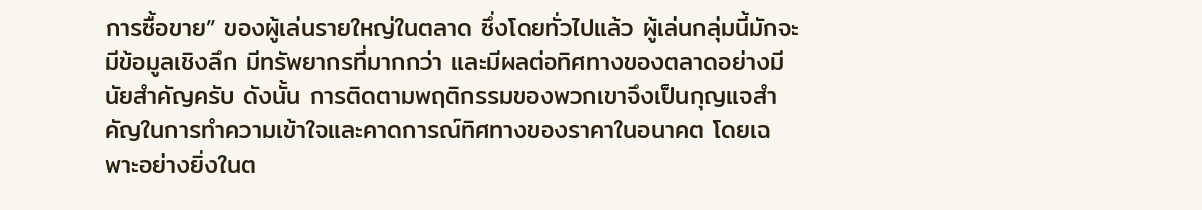การซื้อขาย” ของผู้เล่นรายใหญ่ในตลาด ซึ่งโดยทั่วไปแล้ว ผู้เล่นกลุ่มนี้มักจะมีข้อมูลเชิงลึก มีทรัพยากรที่มากกว่า และมีผลต่อทิศทางของตลาดอย่างมีนัยสำคัญครับ ดังนั้น การติดตามพฤติกรรมของพวกเขาจึงเป็นกุญแจสำคัญในการทำความเข้าใจและคาดการณ์ทิศทางของราคาในอนาคต โดยเฉพาะอย่างยิ่งในต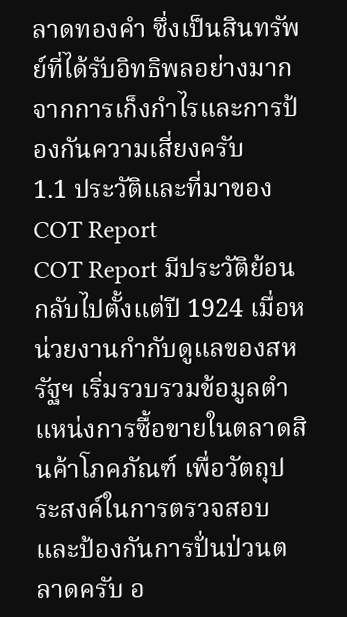ลาดทองคำ ซึ่งเป็นสินทรัพย์ที่ได้รับอิทธิพลอย่างมากจากการเก็งกำไรและการป้องกันความเสี่ยงครับ
1.1 ประวัติและที่มาของ COT Report
COT Report มีประวัติย้อนกลับไปตั้งแต่ปี 1924 เมื่อหน่วยงานกำกับดูแลของสหรัฐฯ เริ่มรวบรวมข้อมูลตำแหน่งการซื้อขายในตลาดสินค้าโภคภัณฑ์ เพื่อวัตถุประสงค์ในการตรวจสอบและป้องกันการปั่นป่วนตลาดครับ อ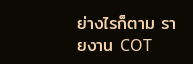ย่างไรก็ตาม รายงาน COT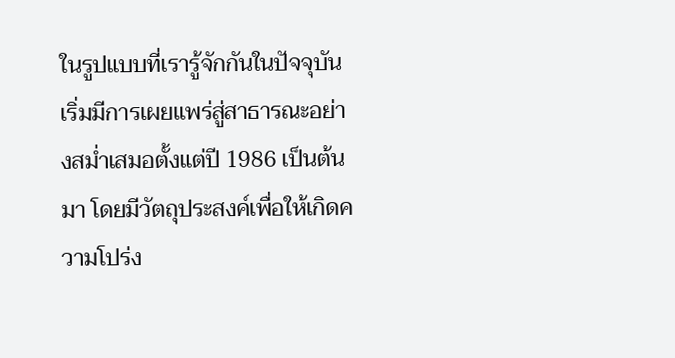ในรูปแบบที่เรารู้จักกันในปัจจุบัน เริ่มมีการเผยแพร่สู่สาธารณะอย่างสม่ำเสมอตั้งแต่ปี 1986 เป็นต้นมา โดยมีวัตถุประสงค์เพื่อให้เกิดความโปร่ง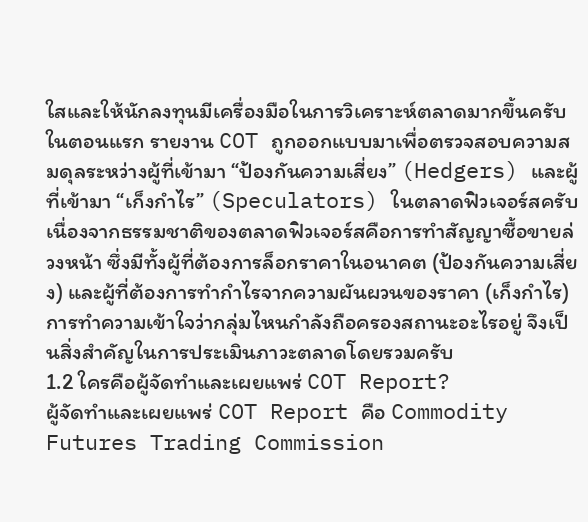ใสและให้นักลงทุนมีเครื่องมือในการวิเคราะห์ตลาดมากขึ้นครับ
ในตอนแรก รายงาน COT ถูกออกแบบมาเพื่อตรวจสอบความสมดุลระหว่างผู้ที่เข้ามา “ป้องกันความเสี่ยง” (Hedgers) และผู้ที่เข้ามา “เก็งกำไร” (Speculators) ในตลาดฟิวเจอร์สครับ เนื่องจากธรรมชาติของตลาดฟิวเจอร์สคือการทำสัญญาซื้อขายล่วงหน้า ซึ่งมีทั้งผู้ที่ต้องการล็อกราคาในอนาคต (ป้องกันความเสี่ยง) และผู้ที่ต้องการทำกำไรจากความผันผวนของราคา (เก็งกำไร) การทำความเข้าใจว่ากลุ่มไหนกำลังถือครองสถานะอะไรอยู่ จึงเป็นสิ่งสำคัญในการประเมินภาวะตลาดโดยรวมครับ
1.2 ใครคือผู้จัดทำและเผยแพร่ COT Report?
ผู้จัดทำและเผยแพร่ COT Report คือ Commodity Futures Trading Commission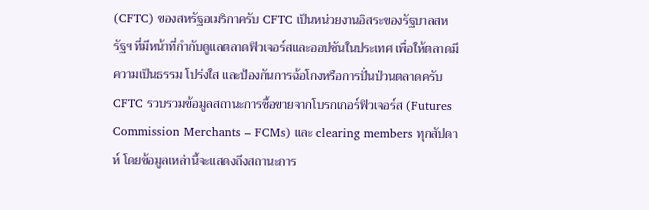(CFTC) ของสหรัฐอเมริกาครับ CFTC เป็นหน่วยงานอิสระของรัฐบาลสหรัฐฯ ที่มีหน้าที่กำกับดูแลตลาดฟิวเจอร์สและออปชันในประเทศ เพื่อให้ตลาดมีความเป็นธรรม โปร่งใส และป้องกันการฉ้อโกงหรือการปั่นป่วนตลาดครับ
CFTC รวบรวมข้อมูลสถานะการซื้อขายจากโบรกเกอร์ฟิวเจอร์ส (Futures Commission Merchants – FCMs) และ clearing members ทุกสัปดาห์ โดยข้อมูลเหล่านี้จะแสดงถึงสถานะการ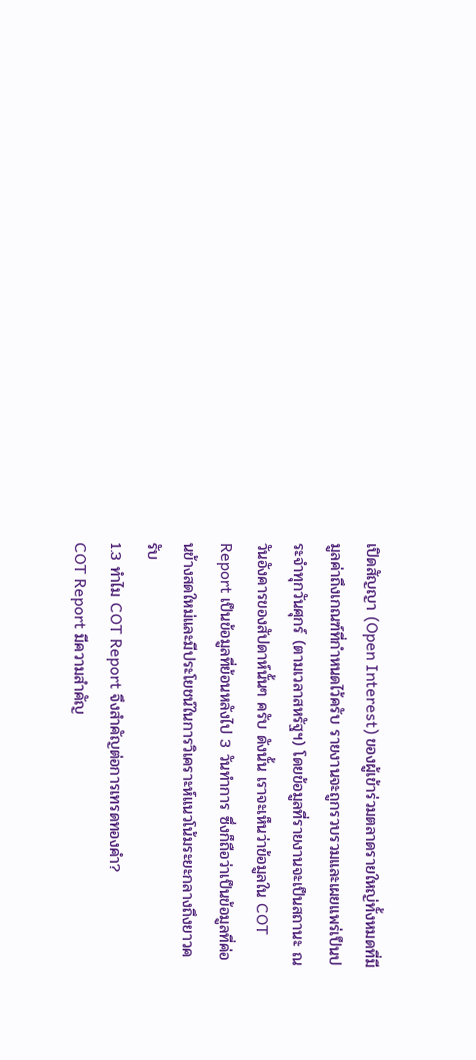เปิดสัญญา (Open Interest) ของผู้เข้าร่วมตลาดรายใหญ่ทั้งหมดที่มีมูลค่าถึงเกณฑ์ที่กำหนดไว้ครับ รายงานจะถูกรวบรวมและเผยแพร่เป็นประจำทุกวันศุกร์ (ตามเวลาสหรัฐฯ) โดยข้อมูลที่รายงานจะเป็นสถานะ ณ วันอังคารของสัปดาห์นั้นๆ ครับ ดังนั้น เราจะเห็นว่าข้อมูลใน COT Report เป็นข้อมูลที่ย้อนหลังไป 3 วันทำการ ซึ่งก็ถือว่าเป็นข้อมูลที่ค่อนข้างสดใหม่และมีประโยชน์ในการวิเคราะห์แนวโน้มระยะกลางถึงยาวครับ
1.3 ทำไม COT Report จึงสำคัญต่อการเทรดทองคำ?
COT Report มีความสำคัญ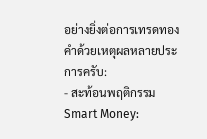อย่างยิ่งต่อการเทรดทองคำด้วยเหตุผลหลายประการครับ:
- สะท้อนพฤติกรรม Smart Money: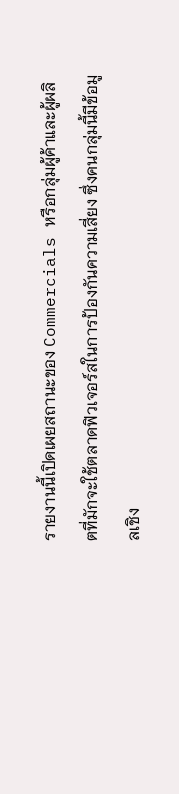รายงานนี้เปิดเผยสถานะของ Commercials หรือกลุ่มผู้ค้าและผู้ผลิตที่มักจะใช้ตลาดฟิวเจอร์สในการป้องกันความเสี่ยง ซึ่งคนกลุ่มนี้มีข้อมูลเชิง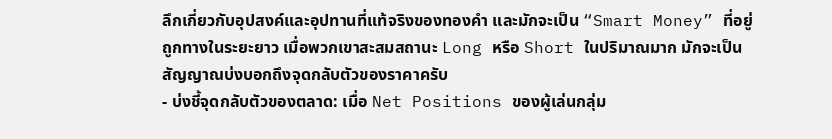ลึกเกี่ยวกับอุปสงค์และอุปทานที่แท้จริงของทองคำ และมักจะเป็น “Smart Money” ที่อยู่ถูกทางในระยะยาว เมื่อพวกเขาสะสมสถานะ Long หรือ Short ในปริมาณมาก มักจะเป็นสัญญาณบ่งบอกถึงจุดกลับตัวของราคาครับ
- บ่งชี้จุดกลับตัวของตลาด: เมื่อ Net Positions ของผู้เล่นกลุ่ม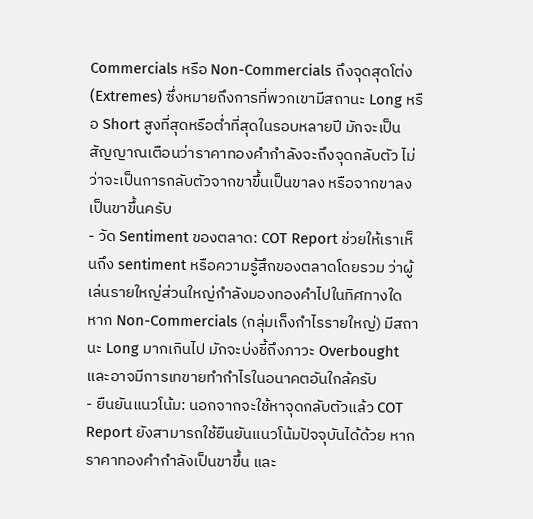Commercials หรือ Non-Commercials ถึงจุดสุดโต่ง (Extremes) ซึ่งหมายถึงการที่พวกเขามีสถานะ Long หรือ Short สูงที่สุดหรือต่ำที่สุดในรอบหลายปี มักจะเป็นสัญญาณเตือนว่าราคาทองคำกำลังจะถึงจุดกลับตัว ไม่ว่าจะเป็นการกลับตัวจากขาขึ้นเป็นขาลง หรือจากขาลงเป็นขาขึ้นครับ
- วัด Sentiment ของตลาด: COT Report ช่วยให้เราเห็นถึง sentiment หรือความรู้สึกของตลาดโดยรวม ว่าผู้เล่นรายใหญ่ส่วนใหญ่กำลังมองทองคำไปในทิศทางใด หาก Non-Commercials (กลุ่มเก็งกำไรรายใหญ่) มีสถานะ Long มากเกินไป มักจะบ่งชี้ถึงภาวะ Overbought และอาจมีการเทขายทำกำไรในอนาคตอันใกล้ครับ
- ยืนยันแนวโน้ม: นอกจากจะใช้หาจุดกลับตัวแล้ว COT Report ยังสามารถใช้ยืนยันแนวโน้มปัจจุบันได้ด้วย หากราคาทองคำกำลังเป็นขาขึ้น และ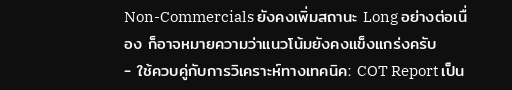Non-Commercials ยังคงเพิ่มสถานะ Long อย่างต่อเนื่อง ก็อาจหมายความว่าแนวโน้มยังคงแข็งแกร่งครับ
- ใช้ควบคู่กับการวิเคราะห์ทางเทคนิค: COT Report เป็น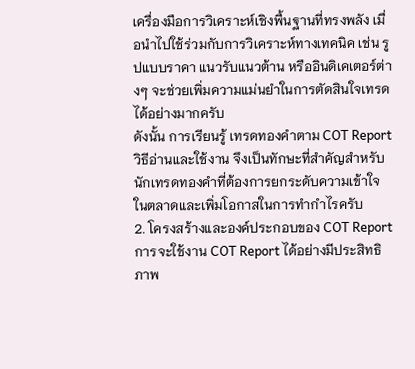เครื่องมือการวิเคราะห์เชิงพื้นฐานที่ทรงพลัง เมื่อนำไปใช้ร่วมกับการวิเคราะห์ทางเทคนิค เช่น รูปแบบราคา แนวรับแนวต้าน หรืออินดิเคเตอร์ต่างๆ จะช่วยเพิ่มความแม่นยำในการตัดสินใจเทรดได้อย่างมากครับ
ดังนั้น การเรียนรู้ เทรดทองคำตาม COT Report วิธีอ่านและใช้งาน จึงเป็นทักษะที่สำคัญสำหรับนักเทรดทองคำที่ต้องการยกระดับความเข้าใจในตลาดและเพิ่มโอกาสในการทำกำไรครับ
2. โครงสร้างและองค์ประกอบของ COT Report
การจะใช้งาน COT Report ได้อย่างมีประสิทธิภาพ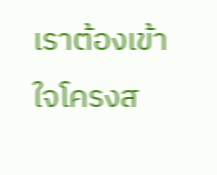เราต้องเข้าใจโครงส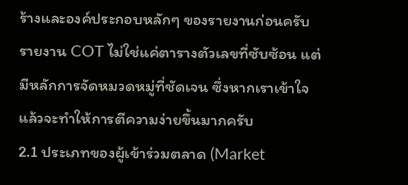ร้างและองค์ประกอบหลักๆ ของรายงานก่อนครับ รายงาน COT ไม่ใช่แค่ตารางตัวเลขที่ซับซ้อน แต่มีหลักการจัดหมวดหมู่ที่ชัดเจน ซึ่งหากเราเข้าใจแล้วจะทำให้การตีความง่ายขึ้นมากครับ
2.1 ประเภทของผู้เข้าร่วมตลาด (Market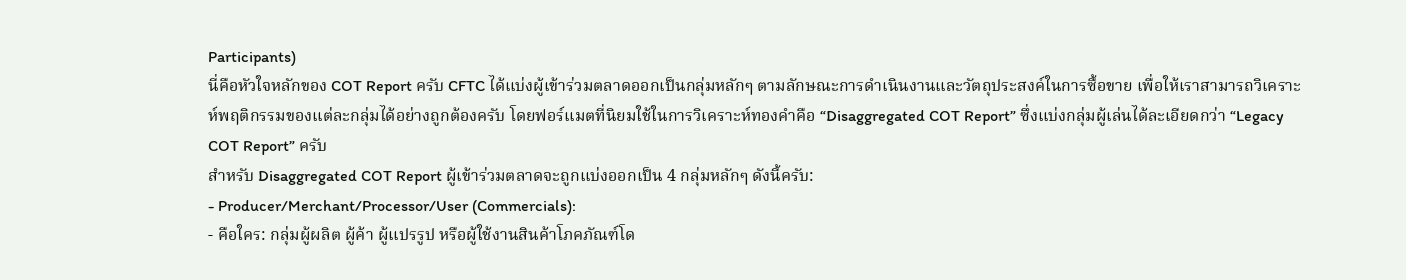Participants)
นี่คือหัวใจหลักของ COT Report ครับ CFTC ได้แบ่งผู้เข้าร่วมตลาดออกเป็นกลุ่มหลักๆ ตามลักษณะการดำเนินงานและวัตถุประสงค์ในการซื้อขาย เพื่อให้เราสามารถวิเคราะห์พฤติกรรมของแต่ละกลุ่มได้อย่างถูกต้องครับ โดยฟอร์แมตที่นิยมใช้ในการวิเคราะห์ทองคำคือ “Disaggregated COT Report” ซึ่งแบ่งกลุ่มผู้เล่นได้ละเอียดกว่า “Legacy COT Report” ครับ
สำหรับ Disaggregated COT Report ผู้เข้าร่วมตลาดจะถูกแบ่งออกเป็น 4 กลุ่มหลักๆ ดังนี้ครับ:
- Producer/Merchant/Processor/User (Commercials):
- คือใคร: กลุ่มผู้ผลิต ผู้ค้า ผู้แปรรูป หรือผู้ใช้งานสินค้าโภคภัณฑ์โด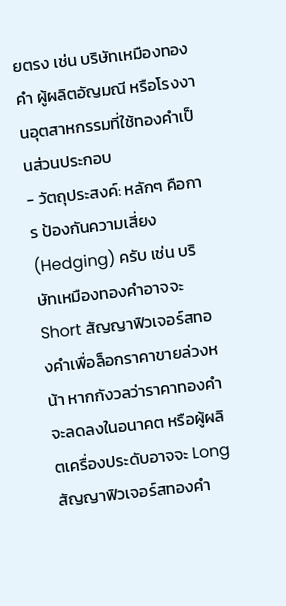ยตรง เช่น บริษัทเหมืองทองคำ ผู้ผลิตอัญมณี หรือโรงงานอุตสาหกรรมที่ใช้ทองคำเป็นส่วนประกอบ
- วัตถุประสงค์: หลักๆ คือการ ป้องกันความเสี่ยง (Hedging) ครับ เช่น บริษัทเหมืองทองคำอาจจะ Short สัญญาฟิวเจอร์สทองคำเพื่อล็อกราคาขายล่วงหน้า หากกังวลว่าราคาทองคำจะลดลงในอนาคต หรือผู้ผลิตเครื่องประดับอาจจะ Long สัญญาฟิวเจอร์สทองคำ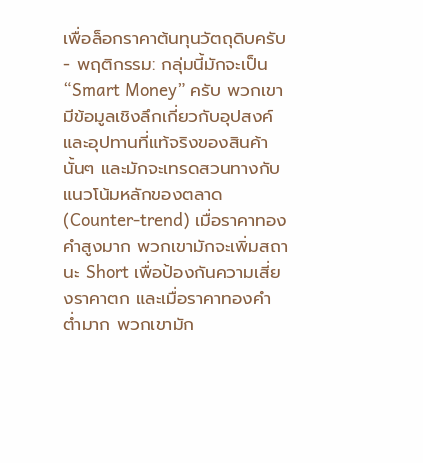เพื่อล็อกราคาต้นทุนวัตถุดิบครับ
- พฤติกรรม: กลุ่มนี้มักจะเป็น “Smart Money” ครับ พวกเขามีข้อมูลเชิงลึกเกี่ยวกับอุปสงค์และอุปทานที่แท้จริงของสินค้านั้นๆ และมักจะเทรดสวนทางกับแนวโน้มหลักของตลาด (Counter-trend) เมื่อราคาทองคำสูงมาก พวกเขามักจะเพิ่มสถานะ Short เพื่อป้องกันความเสี่ยงราคาตก และเมื่อราคาทองคำต่ำมาก พวกเขามัก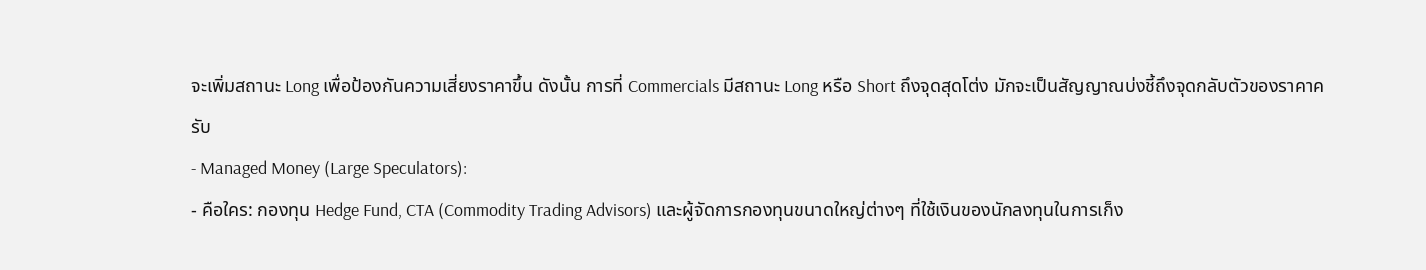จะเพิ่มสถานะ Long เพื่อป้องกันความเสี่ยงราคาขึ้น ดังนั้น การที่ Commercials มีสถานะ Long หรือ Short ถึงจุดสุดโต่ง มักจะเป็นสัญญาณบ่งชี้ถึงจุดกลับตัวของราคาครับ
- Managed Money (Large Speculators):
- คือใคร: กองทุน Hedge Fund, CTA (Commodity Trading Advisors) และผู้จัดการกองทุนขนาดใหญ่ต่างๆ ที่ใช้เงินของนักลงทุนในการเก็ง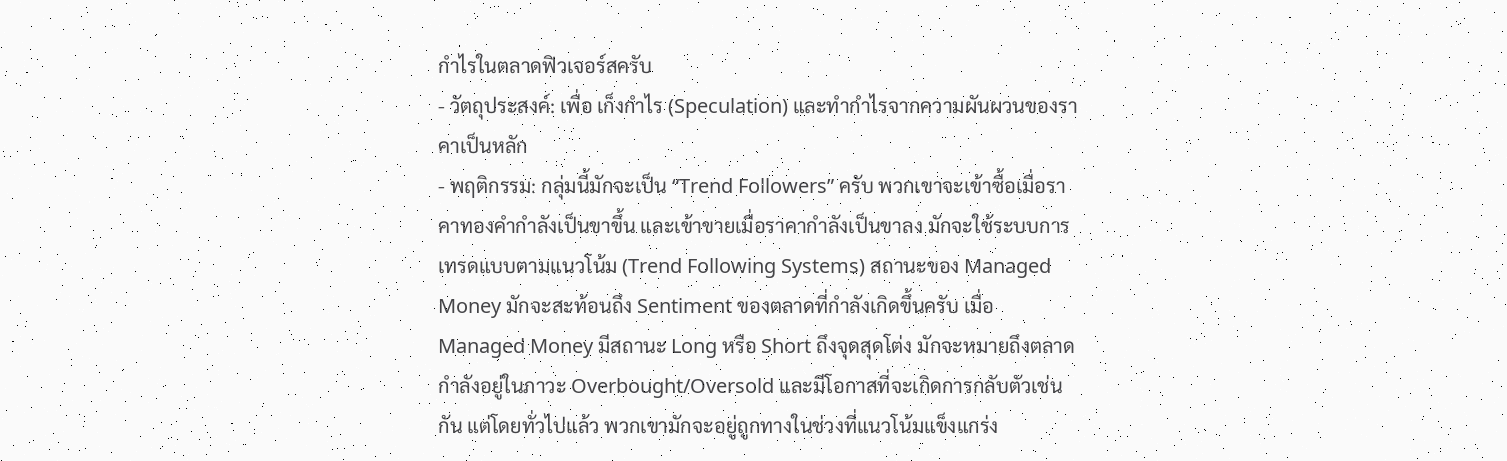กำไรในตลาดฟิวเจอร์สครับ
- วัตถุประสงค์: เพื่อ เก็งกำไร (Speculation) และทำกำไรจากความผันผวนของราคาเป็นหลัก
- พฤติกรรม: กลุ่มนี้มักจะเป็น “Trend Followers” ครับ พวกเขาจะเข้าซื้อเมื่อราคาทองคำกำลังเป็นขาขึ้น และเข้าขายเมื่อราคากำลังเป็นขาลง มักจะใช้ระบบการเทรดแบบตามแนวโน้ม (Trend Following Systems) สถานะของ Managed Money มักจะสะท้อนถึง Sentiment ของตลาดที่กำลังเกิดขึ้นครับ เมื่อ Managed Money มีสถานะ Long หรือ Short ถึงจุดสุดโต่ง มักจะหมายถึงตลาดกำลังอยู่ในภาวะ Overbought/Oversold และมีโอกาสที่จะเกิดการกลับตัวเช่นกัน แต่โดยทั่วไปแล้ว พวกเขามักจะอยู่ถูกทางในช่วงที่แนวโน้มแข็งแกร่ง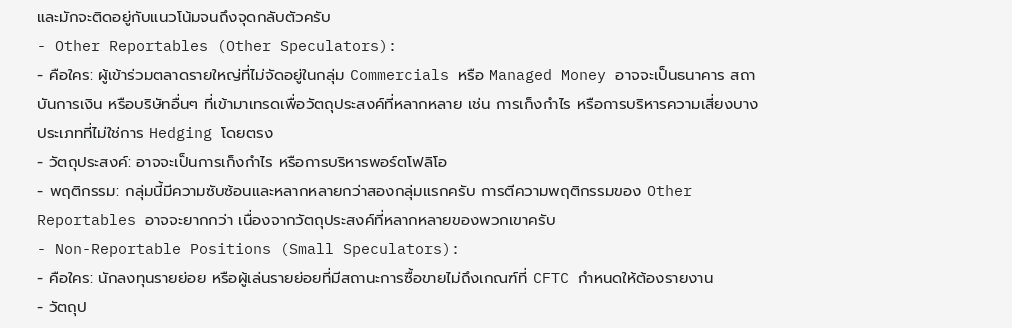และมักจะติดอยู่กับแนวโน้มจนถึงจุดกลับตัวครับ
- Other Reportables (Other Speculators):
- คือใคร: ผู้เข้าร่วมตลาดรายใหญ่ที่ไม่จัดอยู่ในกลุ่ม Commercials หรือ Managed Money อาจจะเป็นธนาคาร สถาบันการเงิน หรือบริษัทอื่นๆ ที่เข้ามาเทรดเพื่อวัตถุประสงค์ที่หลากหลาย เช่น การเก็งกำไร หรือการบริหารความเสี่ยงบางประเภทที่ไม่ใช่การ Hedging โดยตรง
- วัตถุประสงค์: อาจจะเป็นการเก็งกำไร หรือการบริหารพอร์ตโฟลิโอ
- พฤติกรรม: กลุ่มนี้มีความซับซ้อนและหลากหลายกว่าสองกลุ่มแรกครับ การตีความพฤติกรรมของ Other Reportables อาจจะยากกว่า เนื่องจากวัตถุประสงค์ที่หลากหลายของพวกเขาครับ
- Non-Reportable Positions (Small Speculators):
- คือใคร: นักลงทุนรายย่อย หรือผู้เล่นรายย่อยที่มีสถานะการซื้อขายไม่ถึงเกณฑ์ที่ CFTC กำหนดให้ต้องรายงาน
- วัตถุป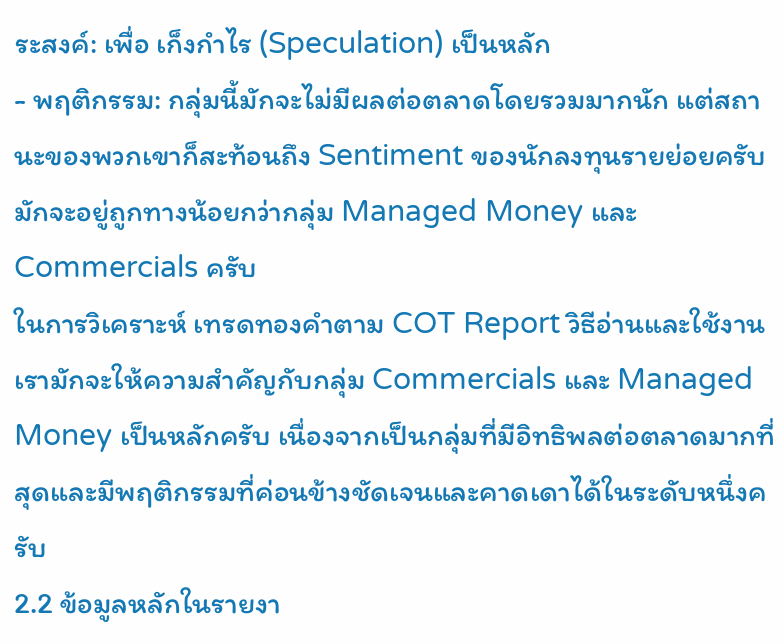ระสงค์: เพื่อ เก็งกำไร (Speculation) เป็นหลัก
- พฤติกรรม: กลุ่มนี้มักจะไม่มีผลต่อตลาดโดยรวมมากนัก แต่สถานะของพวกเขาก็สะท้อนถึง Sentiment ของนักลงทุนรายย่อยครับ มักจะอยู่ถูกทางน้อยกว่ากลุ่ม Managed Money และ Commercials ครับ
ในการวิเคราะห์ เทรดทองคำตาม COT Report วิธีอ่านและใช้งาน เรามักจะให้ความสำคัญกับกลุ่ม Commercials และ Managed Money เป็นหลักครับ เนื่องจากเป็นกลุ่มที่มีอิทธิพลต่อตลาดมากที่สุดและมีพฤติกรรมที่ค่อนข้างชัดเจนและคาดเดาได้ในระดับหนึ่งครับ
2.2 ข้อมูลหลักในรายงา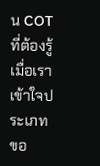น COT ที่ต้องรู้
เมื่อเราเข้าใจประเภทขอ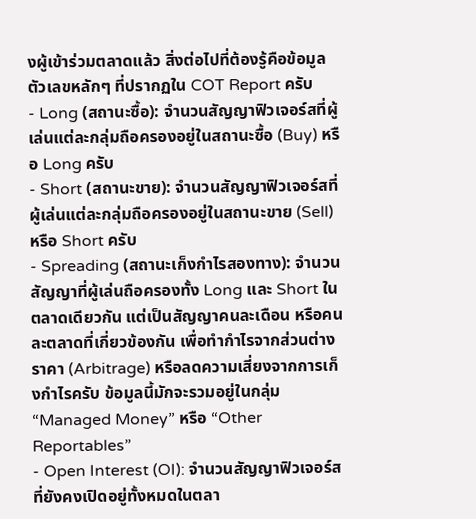งผู้เข้าร่วมตลาดแล้ว สิ่งต่อไปที่ต้องรู้คือข้อมูลตัวเลขหลักๆ ที่ปรากฏใน COT Report ครับ
- Long (สถานะซื้อ): จำนวนสัญญาฟิวเจอร์สที่ผู้เล่นแต่ละกลุ่มถือครองอยู่ในสถานะซื้อ (Buy) หรือ Long ครับ
- Short (สถานะขาย): จำนวนสัญญาฟิวเจอร์สที่ผู้เล่นแต่ละกลุ่มถือครองอยู่ในสถานะขาย (Sell) หรือ Short ครับ
- Spreading (สถานะเก็งกำไรสองทาง): จำนวนสัญญาที่ผู้เล่นถือครองทั้ง Long และ Short ในตลาดเดียวกัน แต่เป็นสัญญาคนละเดือน หรือคนละตลาดที่เกี่ยวข้องกัน เพื่อทำกำไรจากส่วนต่างราคา (Arbitrage) หรือลดความเสี่ยงจากการเก็งกำไรครับ ข้อมูลนี้มักจะรวมอยู่ในกลุ่ม “Managed Money” หรือ “Other Reportables”
- Open Interest (OI): จำนวนสัญญาฟิวเจอร์สที่ยังคงเปิดอยู่ทั้งหมดในตลา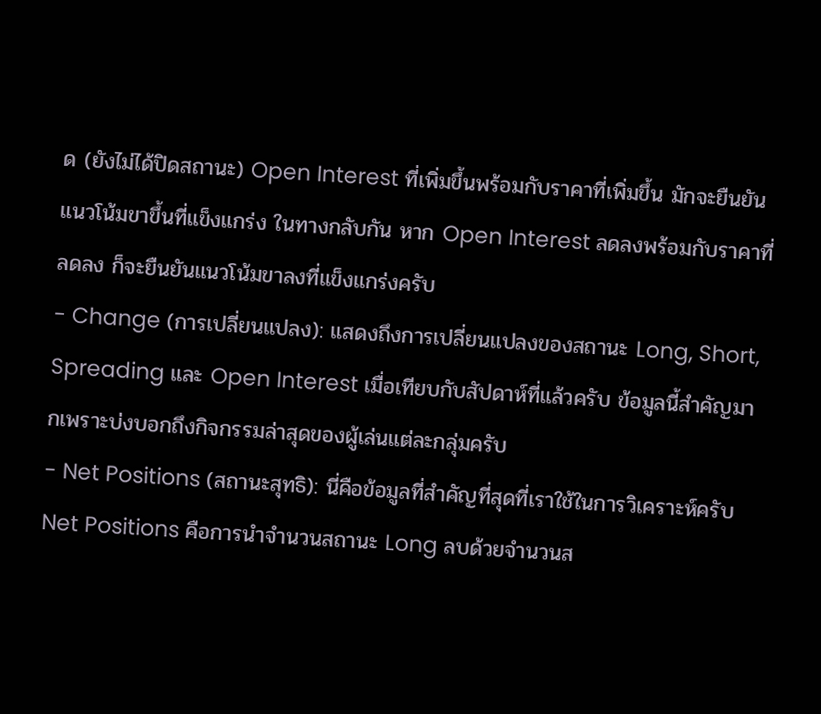ด (ยังไม่ได้ปิดสถานะ) Open Interest ที่เพิ่มขึ้นพร้อมกับราคาที่เพิ่มขึ้น มักจะยืนยันแนวโน้มขาขึ้นที่แข็งแกร่ง ในทางกลับกัน หาก Open Interest ลดลงพร้อมกับราคาที่ลดลง ก็จะยืนยันแนวโน้มขาลงที่แข็งแกร่งครับ
- Change (การเปลี่ยนแปลง): แสดงถึงการเปลี่ยนแปลงของสถานะ Long, Short, Spreading และ Open Interest เมื่อเทียบกับสัปดาห์ที่แล้วครับ ข้อมูลนี้สำคัญมากเพราะบ่งบอกถึงกิจกรรมล่าสุดของผู้เล่นแต่ละกลุ่มครับ
- Net Positions (สถานะสุทธิ): นี่คือข้อมูลที่สำคัญที่สุดที่เราใช้ในการวิเคราะห์ครับ Net Positions คือการนำจำนวนสถานะ Long ลบด้วยจำนวนส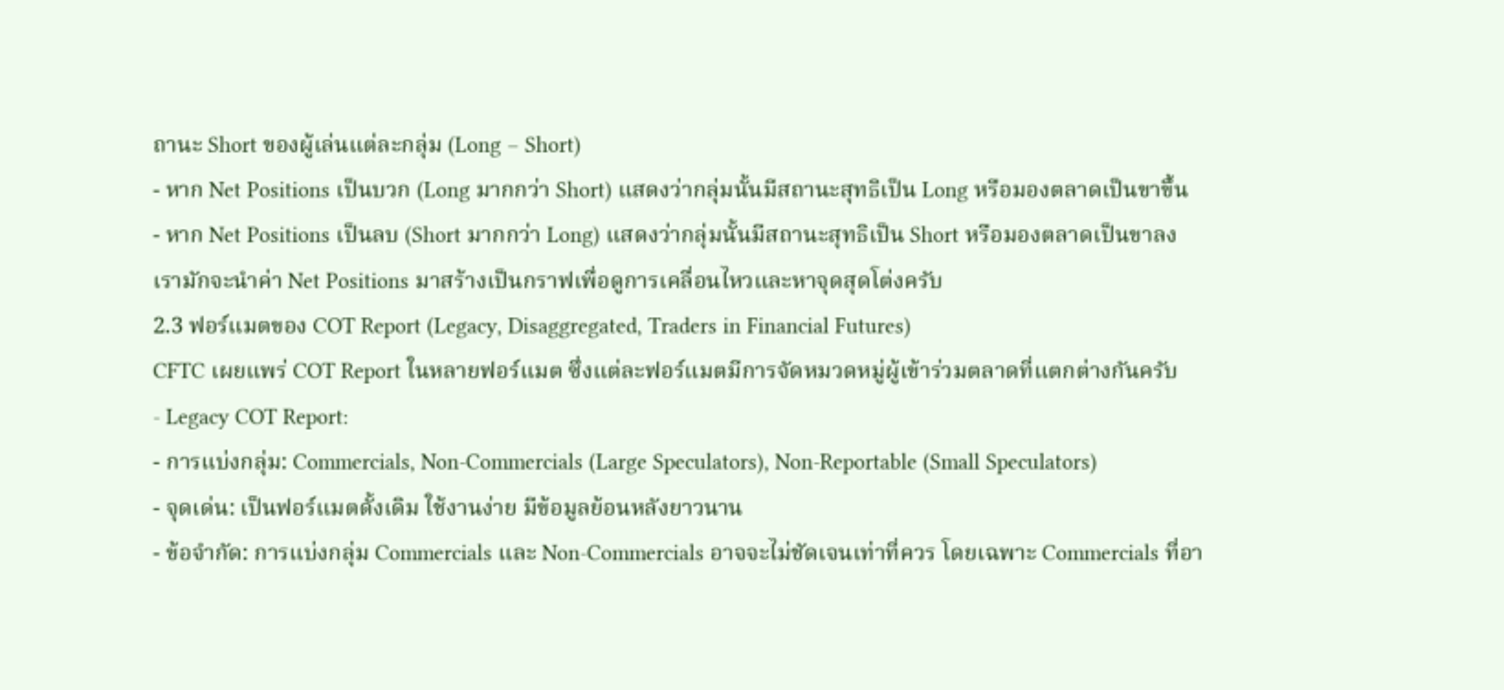ถานะ Short ของผู้เล่นแต่ละกลุ่ม (Long – Short)
- หาก Net Positions เป็นบวก (Long มากกว่า Short) แสดงว่ากลุ่มนั้นมีสถานะสุทธิเป็น Long หรือมองตลาดเป็นขาขึ้น
- หาก Net Positions เป็นลบ (Short มากกว่า Long) แสดงว่ากลุ่มนั้นมีสถานะสุทธิเป็น Short หรือมองตลาดเป็นขาลง
เรามักจะนำค่า Net Positions มาสร้างเป็นกราฟเพื่อดูการเคลื่อนไหวและหาจุดสุดโต่งครับ
2.3 ฟอร์แมตของ COT Report (Legacy, Disaggregated, Traders in Financial Futures)
CFTC เผยแพร่ COT Report ในหลายฟอร์แมต ซึ่งแต่ละฟอร์แมตมีการจัดหมวดหมู่ผู้เข้าร่วมตลาดที่แตกต่างกันครับ
- Legacy COT Report:
- การแบ่งกลุ่ม: Commercials, Non-Commercials (Large Speculators), Non-Reportable (Small Speculators)
- จุดเด่น: เป็นฟอร์แมตดั้งเดิม ใช้งานง่าย มีข้อมูลย้อนหลังยาวนาน
- ข้อจำกัด: การแบ่งกลุ่ม Commercials และ Non-Commercials อาจจะไม่ชัดเจนเท่าที่ควร โดยเฉพาะ Commercials ที่อา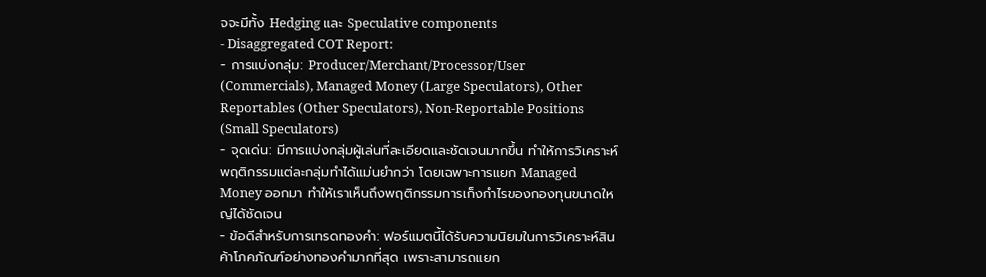จจะมีทั้ง Hedging และ Speculative components
- Disaggregated COT Report:
- การแบ่งกลุ่ม: Producer/Merchant/Processor/User (Commercials), Managed Money (Large Speculators), Other Reportables (Other Speculators), Non-Reportable Positions (Small Speculators)
- จุดเด่น: มีการแบ่งกลุ่มผู้เล่นที่ละเอียดและชัดเจนมากขึ้น ทำให้การวิเคราะห์พฤติกรรมแต่ละกลุ่มทำได้แม่นยำกว่า โดยเฉพาะการแยก Managed Money ออกมา ทำให้เราเห็นถึงพฤติกรรมการเก็งกำไรของกองทุนขนาดใหญ่ได้ชัดเจน
- ข้อดีสำหรับการเทรดทองคำ: ฟอร์แมตนี้ได้รับความนิยมในการวิเคราะห์สินค้าโภคภัณฑ์อย่างทองคำมากที่สุด เพราะสามารถแยก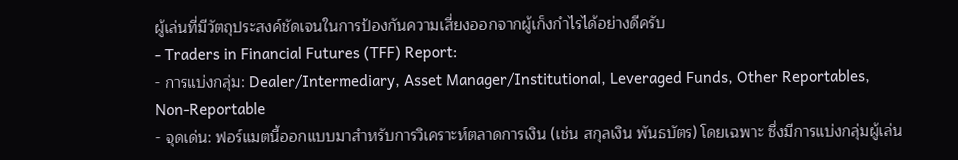ผู้เล่นที่มีวัตถุประสงค์ชัดเจนในการป้องกันความเสี่ยงออกจากผู้เก็งกำไรได้อย่างดีครับ
- Traders in Financial Futures (TFF) Report:
- การแบ่งกลุ่ม: Dealer/Intermediary, Asset Manager/Institutional, Leveraged Funds, Other Reportables, Non-Reportable
- จุดเด่น: ฟอร์แมตนี้ออกแบบมาสำหรับการวิเคราะห์ตลาดการเงิน (เช่น สกุลเงิน พันธบัตร) โดยเฉพาะ ซึ่งมีการแบ่งกลุ่มผู้เล่น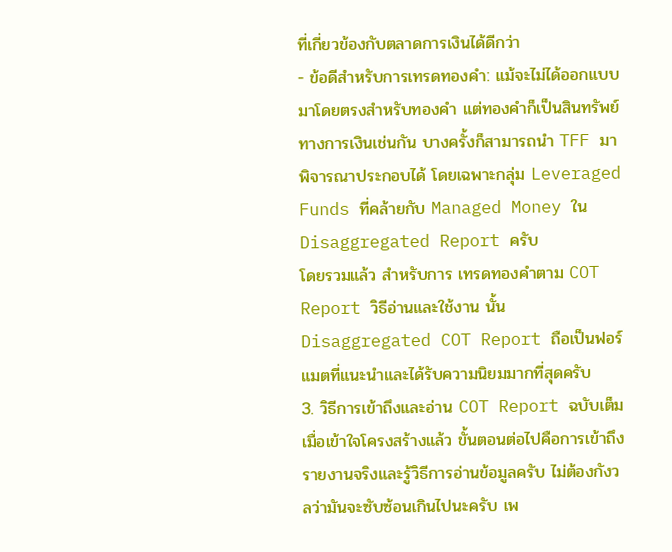ที่เกี่ยวข้องกับตลาดการเงินได้ดีกว่า
- ข้อดีสำหรับการเทรดทองคำ: แม้จะไม่ได้ออกแบบมาโดยตรงสำหรับทองคำ แต่ทองคำก็เป็นสินทรัพย์ทางการเงินเช่นกัน บางครั้งก็สามารถนำ TFF มาพิจารณาประกอบได้ โดยเฉพาะกลุ่ม Leveraged Funds ที่คล้ายกับ Managed Money ใน Disaggregated Report ครับ
โดยรวมแล้ว สำหรับการ เทรดทองคำตาม COT Report วิธีอ่านและใช้งาน นั้น Disaggregated COT Report ถือเป็นฟอร์แมตที่แนะนำและได้รับความนิยมมากที่สุดครับ
3. วิธีการเข้าถึงและอ่าน COT Report ฉบับเต็ม
เมื่อเข้าใจโครงสร้างแล้ว ขั้นตอนต่อไปคือการเข้าถึงรายงานจริงและรู้วิธีการอ่านข้อมูลครับ ไม่ต้องกังวลว่ามันจะซับซ้อนเกินไปนะครับ เพ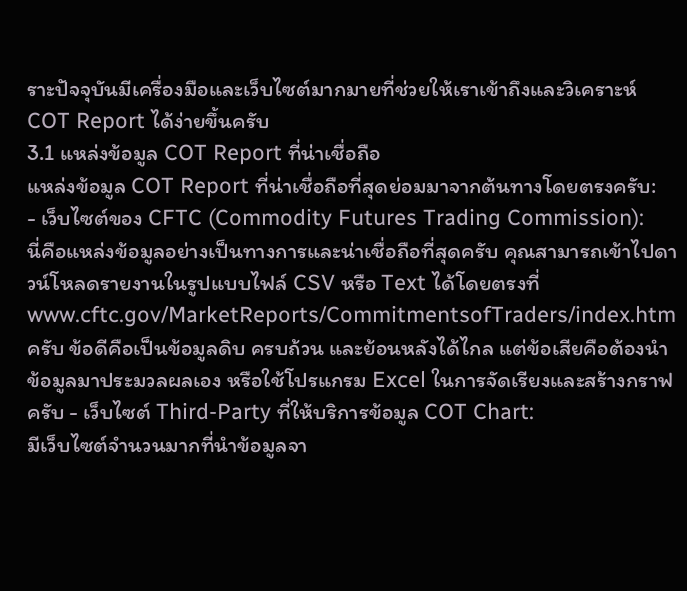ราะปัจจุบันมีเครื่องมือและเว็บไซต์มากมายที่ช่วยให้เราเข้าถึงและวิเคราะห์ COT Report ได้ง่ายขึ้นครับ
3.1 แหล่งข้อมูล COT Report ที่น่าเชื่อถือ
แหล่งข้อมูล COT Report ที่น่าเชื่อถือที่สุดย่อมมาจากต้นทางโดยตรงครับ:
- เว็บไซต์ของ CFTC (Commodity Futures Trading Commission):
นี่คือแหล่งข้อมูลอย่างเป็นทางการและน่าเชื่อถือที่สุดครับ คุณสามารถเข้าไปดาวน์โหลดรายงานในรูปแบบไฟล์ CSV หรือ Text ได้โดยตรงที่ www.cftc.gov/MarketReports/CommitmentsofTraders/index.htm ครับ ข้อดีคือเป็นข้อมูลดิบ ครบถ้วน และย้อนหลังได้ไกล แต่ข้อเสียคือต้องนำข้อมูลมาประมวลผลเอง หรือใช้โปรแกรม Excel ในการจัดเรียงและสร้างกราฟครับ - เว็บไซต์ Third-Party ที่ให้บริการข้อมูล COT Chart:
มีเว็บไซต์จำนวนมากที่นำข้อมูลจา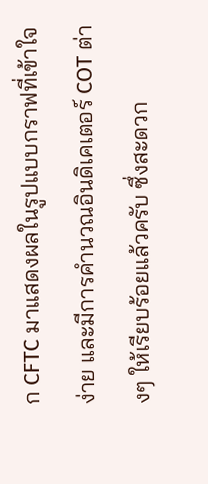ก CFTC มาแสดงผลในรูปแบบกราฟที่เข้าใจง่าย และมีการคำนวณอินดิเคเตอร์ COT ต่างๆ ให้เรียบร้อยแล้วครับ ซึ่งสะดวก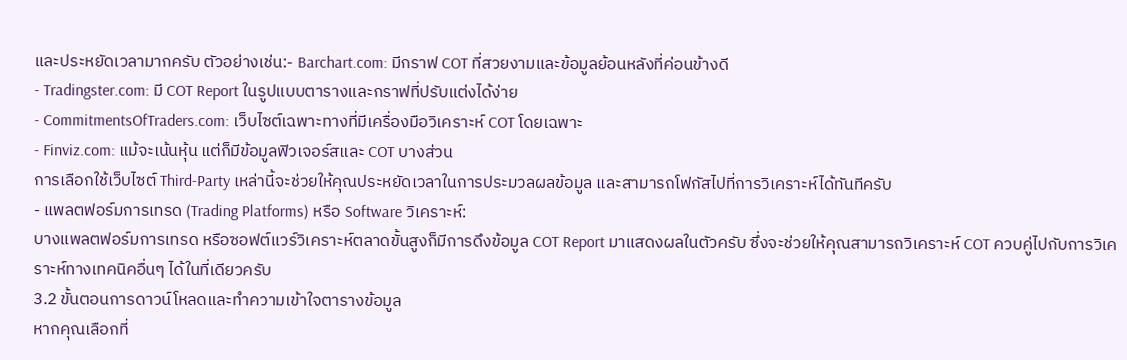และประหยัดเวลามากครับ ตัวอย่างเช่น:- Barchart.com: มีกราฟ COT ที่สวยงามและข้อมูลย้อนหลังที่ค่อนข้างดี
- Tradingster.com: มี COT Report ในรูปแบบตารางและกราฟที่ปรับแต่งได้ง่าย
- CommitmentsOfTraders.com: เว็บไซต์เฉพาะทางที่มีเครื่องมือวิเคราะห์ COT โดยเฉพาะ
- Finviz.com: แม้จะเน้นหุ้น แต่ก็มีข้อมูลฟิวเจอร์สและ COT บางส่วน
การเลือกใช้เว็บไซต์ Third-Party เหล่านี้จะช่วยให้คุณประหยัดเวลาในการประมวลผลข้อมูล และสามารถโฟกัสไปที่การวิเคราะห์ได้ทันทีครับ
- แพลตฟอร์มการเทรด (Trading Platforms) หรือ Software วิเคราะห์:
บางแพลตฟอร์มการเทรด หรือซอฟต์แวร์วิเคราะห์ตลาดขั้นสูงก็มีการดึงข้อมูล COT Report มาแสดงผลในตัวครับ ซึ่งจะช่วยให้คุณสามารถวิเคราะห์ COT ควบคู่ไปกับการวิเคราะห์ทางเทคนิคอื่นๆ ได้ในที่เดียวครับ
3.2 ขั้นตอนการดาวน์โหลดและทำความเข้าใจตารางข้อมูล
หากคุณเลือกที่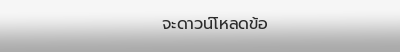จะดาวน์โหลดข้อ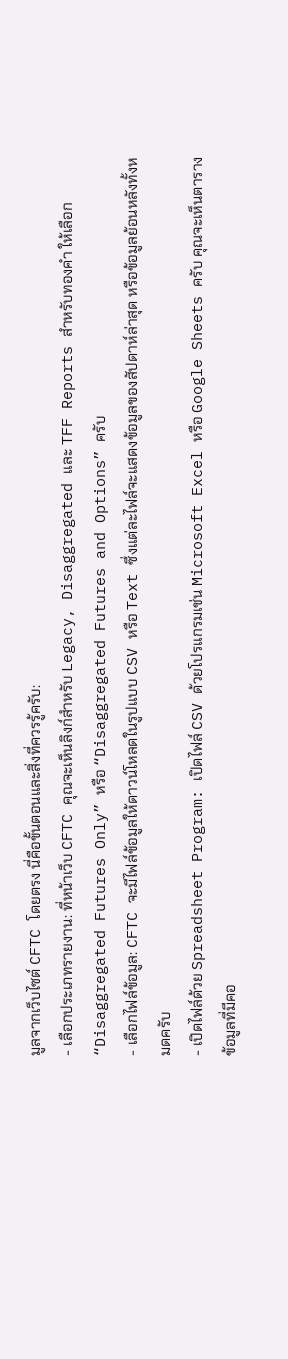มูลจากเว็บไซต์ CFTC โดยตรง นี่คือขั้นตอนและสิ่งที่ควรรู้ครับ:
- เลือกประเภทรายงาน: ที่หน้าเว็บ CFTC คุณจะเห็นลิงก์สำหรับ Legacy, Disaggregated และ TFF Reports สำหรับทองคำ ให้เลือก “Disaggregated Futures Only” หรือ “Disaggregated Futures and Options” ครับ
- เลือกไฟล์ข้อมูล: CFTC จะมีไฟล์ข้อมูลให้ดาวน์โหลดในรูปแบบ CSV หรือ Text ซึ่งแต่ละไฟล์จะแสดงข้อมูลของสัปดาห์ล่าสุด หรือข้อมูลย้อนหลังทั้งหมดครับ
- เปิดไฟล์ด้วย Spreadsheet Program: เปิดไฟล์ CSV ด้วยโปรแกรมเช่น Microsoft Excel หรือ Google Sheets ครับ คุณจะเห็นตารางข้อมูลที่มีคอ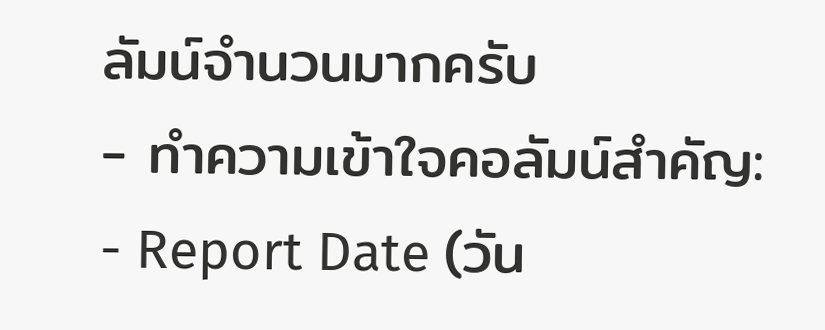ลัมน์จำนวนมากครับ
- ทำความเข้าใจคอลัมน์สำคัญ:
- Report Date (วัน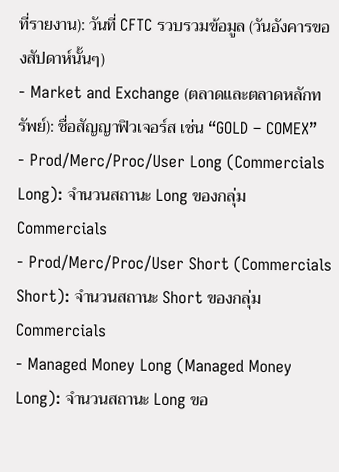ที่รายงาน): วันที่ CFTC รวบรวมข้อมูล (วันอังคารของสัปดาห์นั้นๆ)
- Market and Exchange (ตลาดและตลาดหลักทรัพย์): ชื่อสัญญาฟิวเจอร์ส เช่น “GOLD – COMEX”
- Prod/Merc/Proc/User Long (Commercials Long): จำนวนสถานะ Long ของกลุ่ม Commercials
- Prod/Merc/Proc/User Short (Commercials Short): จำนวนสถานะ Short ของกลุ่ม Commercials
- Managed Money Long (Managed Money Long): จำนวนสถานะ Long ขอ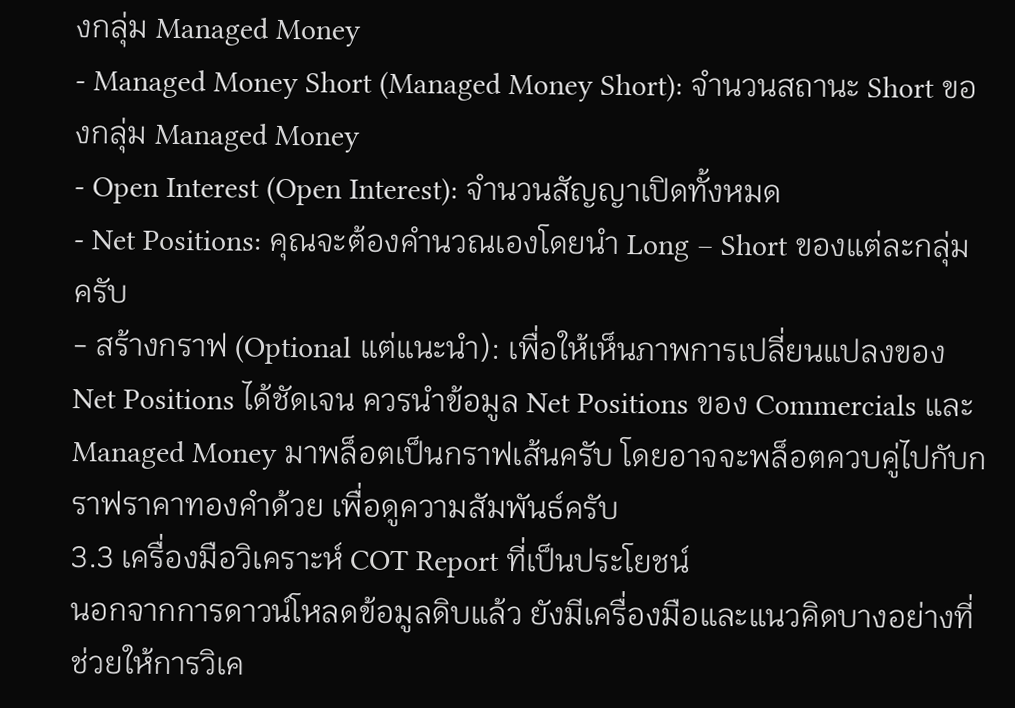งกลุ่ม Managed Money
- Managed Money Short (Managed Money Short): จำนวนสถานะ Short ของกลุ่ม Managed Money
- Open Interest (Open Interest): จำนวนสัญญาเปิดทั้งหมด
- Net Positions: คุณจะต้องคำนวณเองโดยนำ Long – Short ของแต่ละกลุ่มครับ
- สร้างกราฟ (Optional แต่แนะนำ): เพื่อให้เห็นภาพการเปลี่ยนแปลงของ Net Positions ได้ชัดเจน ควรนำข้อมูล Net Positions ของ Commercials และ Managed Money มาพล็อตเป็นกราฟเส้นครับ โดยอาจจะพล็อตควบคู่ไปกับกราฟราคาทองคำด้วย เพื่อดูความสัมพันธ์ครับ
3.3 เครื่องมือวิเคราะห์ COT Report ที่เป็นประโยชน์
นอกจากการดาวน์โหลดข้อมูลดิบแล้ว ยังมีเครื่องมือและแนวคิดบางอย่างที่ช่วยให้การวิเค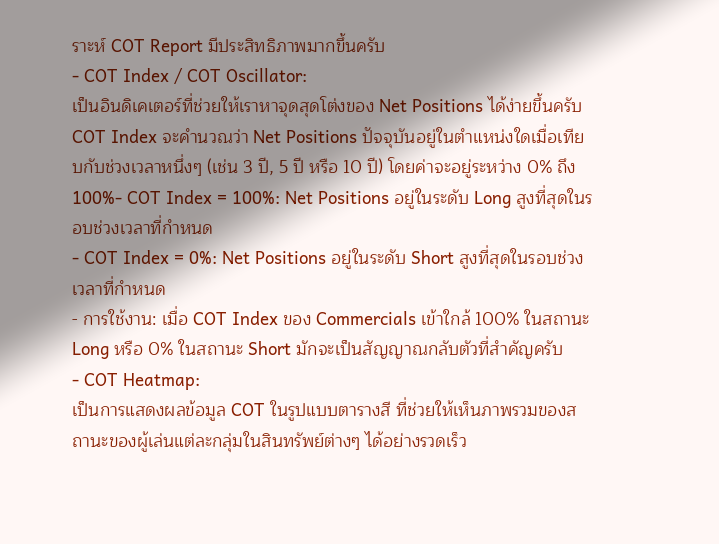ราะห์ COT Report มีประสิทธิภาพมากขึ้นครับ
- COT Index / COT Oscillator:
เป็นอินดิเคเตอร์ที่ช่วยให้เราหาจุดสุดโต่งของ Net Positions ได้ง่ายขึ้นครับ COT Index จะคำนวณว่า Net Positions ปัจจุบันอยู่ในตำแหน่งใดเมื่อเทียบกับช่วงเวลาหนึ่งๆ (เช่น 3 ปี, 5 ปี หรือ 10 ปี) โดยค่าจะอยู่ระหว่าง 0% ถึง 100%- COT Index = 100%: Net Positions อยู่ในระดับ Long สูงที่สุดในรอบช่วงเวลาที่กำหนด
- COT Index = 0%: Net Positions อยู่ในระดับ Short สูงที่สุดในรอบช่วงเวลาที่กำหนด
- การใช้งาน: เมื่อ COT Index ของ Commercials เข้าใกล้ 100% ในสถานะ Long หรือ 0% ในสถานะ Short มักจะเป็นสัญญาณกลับตัวที่สำคัญครับ
- COT Heatmap:
เป็นการแสดงผลข้อมูล COT ในรูปแบบตารางสี ที่ช่วยให้เห็นภาพรวมของสถานะของผู้เล่นแต่ละกลุ่มในสินทรัพย์ต่างๆ ได้อย่างรวดเร็ว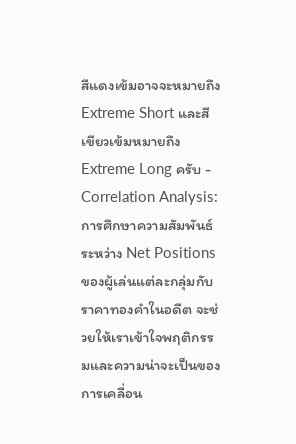สีแดงเข้มอาจจะหมายถึง Extreme Short และสีเขียวเข้มหมายถึง Extreme Long ครับ - Correlation Analysis:
การศึกษาความสัมพันธ์ระหว่าง Net Positions ของผู้เล่นแต่ละกลุ่มกับราคาทองคำในอดีต จะช่วยให้เราเข้าใจพฤติกรรมและความน่าจะเป็นของการเคลื่อน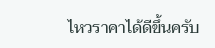ไหวราคาได้ดีขึ้นครับ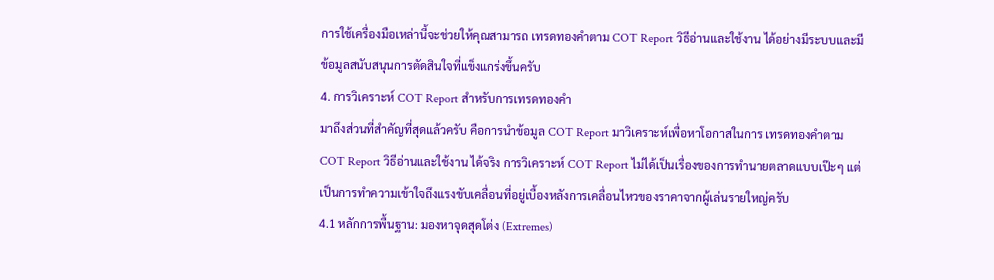การใช้เครื่องมือเหล่านี้จะช่วยให้คุณสามารถ เทรดทองคำตาม COT Report วิธีอ่านและใช้งาน ได้อย่างมีระบบและมีข้อมูลสนับสนุนการตัดสินใจที่แข็งแกร่งขึ้นครับ
4. การวิเคราะห์ COT Report สำหรับการเทรดทองคำ
มาถึงส่วนที่สำคัญที่สุดแล้วครับ คือการนำข้อมูล COT Report มาวิเคราะห์เพื่อหาโอกาสในการ เทรดทองคำตาม COT Report วิธีอ่านและใช้งาน ได้จริง การวิเคราะห์ COT Report ไม่ได้เป็นเรื่องของการทำนายตลาดแบบเป๊ะๆ แต่เป็นการทำความเข้าใจถึงแรงขับเคลื่อนที่อยู่เบื้องหลังการเคลื่อนไหวของราคาจากผู้เล่นรายใหญ่ครับ
4.1 หลักการพื้นฐาน: มองหาจุดสุดโต่ง (Extremes)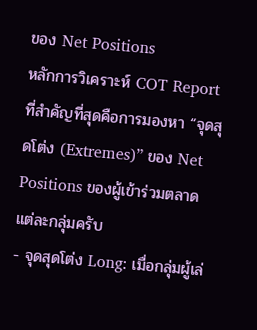ของ Net Positions
หลักการวิเคราะห์ COT Report ที่สำคัญที่สุดคือการมองหา “จุดสุดโต่ง (Extremes)” ของ Net Positions ของผู้เข้าร่วมตลาดแต่ละกลุ่มครับ
- จุดสุดโต่ง Long: เมื่อกลุ่มผู้เล่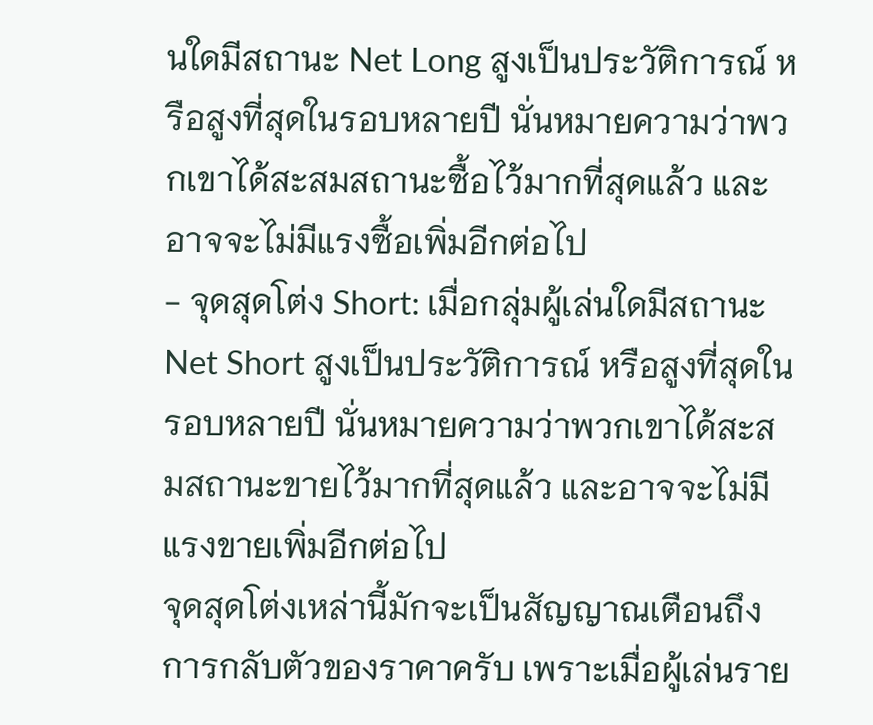นใดมีสถานะ Net Long สูงเป็นประวัติการณ์ หรือสูงที่สุดในรอบหลายปี นั่นหมายความว่าพวกเขาได้สะสมสถานะซื้อไว้มากที่สุดแล้ว และอาจจะไม่มีแรงซื้อเพิ่มอีกต่อไป
- จุดสุดโต่ง Short: เมื่อกลุ่มผู้เล่นใดมีสถานะ Net Short สูงเป็นประวัติการณ์ หรือสูงที่สุดในรอบหลายปี นั่นหมายความว่าพวกเขาได้สะสมสถานะขายไว้มากที่สุดแล้ว และอาจจะไม่มีแรงขายเพิ่มอีกต่อไป
จุดสุดโต่งเหล่านี้มักจะเป็นสัญญาณเตือนถึงการกลับตัวของราคาครับ เพราะเมื่อผู้เล่นราย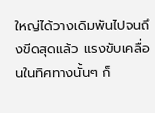ใหญ่ได้วางเดิมพันไปจนถึงขีดสุดแล้ว แรงขับเคลื่อนในทิศทางนั้นๆ ก็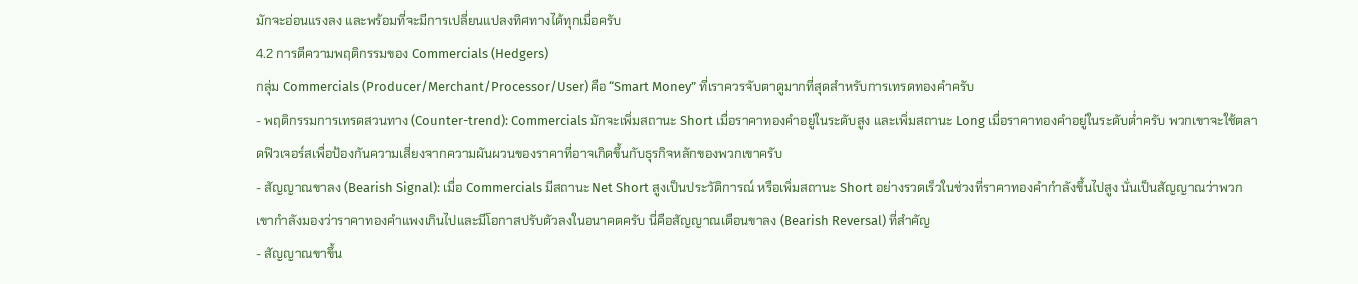มักจะอ่อนแรงลง และพร้อมที่จะมีการเปลี่ยนแปลงทิศทางได้ทุกเมื่อครับ
4.2 การตีความพฤติกรรมของ Commercials (Hedgers)
กลุ่ม Commercials (Producer/Merchant/Processor/User) คือ “Smart Money” ที่เราควรจับตาดูมากที่สุดสำหรับการเทรดทองคำครับ
- พฤติกรรมการเทรดสวนทาง (Counter-trend): Commercials มักจะเพิ่มสถานะ Short เมื่อราคาทองคำอยู่ในระดับสูง และเพิ่มสถานะ Long เมื่อราคาทองคำอยู่ในระดับต่ำครับ พวกเขาจะใช้ตลาดฟิวเจอร์สเพื่อป้องกันความเสี่ยงจากความผันผวนของราคาที่อาจเกิดขึ้นกับธุรกิจหลักของพวกเขาครับ
- สัญญาณขาลง (Bearish Signal): เมื่อ Commercials มีสถานะ Net Short สูงเป็นประวัติการณ์ หรือเพิ่มสถานะ Short อย่างรวดเร็วในช่วงที่ราคาทองคำกำลังขึ้นไปสูง นั่นเป็นสัญญาณว่าพวกเขากำลังมองว่าราคาทองคำแพงเกินไปและมีโอกาสปรับตัวลงในอนาคตครับ นี่คือสัญญาณเตือนขาลง (Bearish Reversal) ที่สำคัญ
- สัญญาณขาขึ้น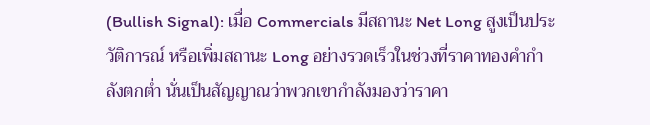(Bullish Signal): เมื่อ Commercials มีสถานะ Net Long สูงเป็นประวัติการณ์ หรือเพิ่มสถานะ Long อย่างรวดเร็วในช่วงที่ราคาทองคำกำลังตกต่ำ นั่นเป็นสัญญาณว่าพวกเขากำลังมองว่าราคา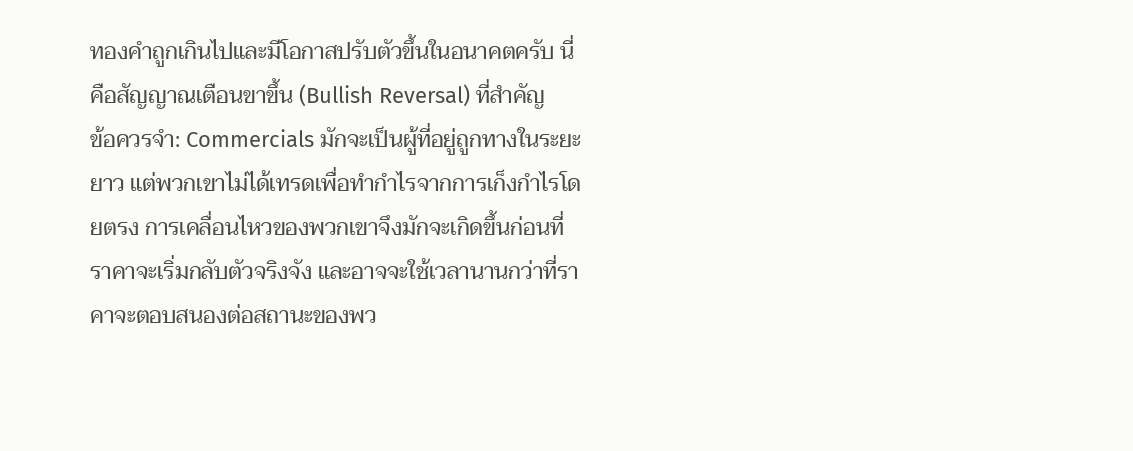ทองคำถูกเกินไปและมีโอกาสปรับตัวขึ้นในอนาคตครับ นี่คือสัญญาณเตือนขาขึ้น (Bullish Reversal) ที่สำคัญ
ข้อควรจำ: Commercials มักจะเป็นผู้ที่อยู่ถูกทางในระยะยาว แต่พวกเขาไม่ได้เทรดเพื่อทำกำไรจากการเก็งกำไรโดยตรง การเคลื่อนไหวของพวกเขาจึงมักจะเกิดขึ้นก่อนที่ราคาจะเริ่มกลับตัวจริงจัง และอาจจะใช้เวลานานกว่าที่ราคาจะตอบสนองต่อสถานะของพว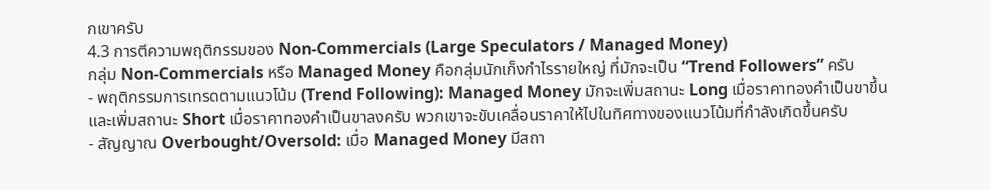กเขาครับ
4.3 การตีความพฤติกรรมของ Non-Commercials (Large Speculators / Managed Money)
กลุ่ม Non-Commercials หรือ Managed Money คือกลุ่มนักเก็งกำไรรายใหญ่ ที่มักจะเป็น “Trend Followers” ครับ
- พฤติกรรมการเทรดตามแนวโน้ม (Trend Following): Managed Money มักจะเพิ่มสถานะ Long เมื่อราคาทองคำเป็นขาขึ้น และเพิ่มสถานะ Short เมื่อราคาทองคำเป็นขาลงครับ พวกเขาจะขับเคลื่อนราคาให้ไปในทิศทางของแนวโน้มที่กำลังเกิดขึ้นครับ
- สัญญาณ Overbought/Oversold: เมื่อ Managed Money มีสถา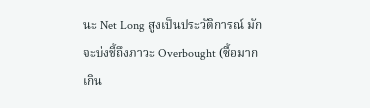นะ Net Long สูงเป็นประวัติการณ์ มักจะบ่งชี้ถึงภาวะ Overbought (ซื้อมากเกิน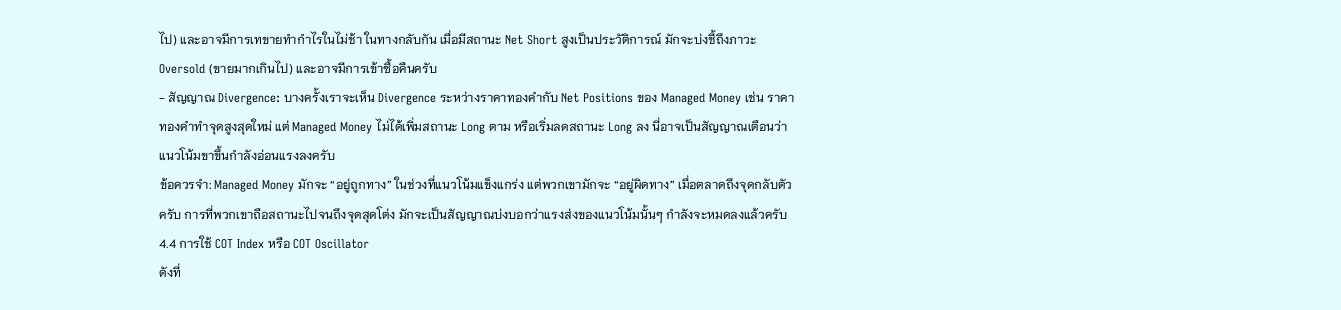ไป) และอาจมีการเทขายทำกำไรในไม่ช้า ในทางกลับกัน เมื่อมีสถานะ Net Short สูงเป็นประวัติการณ์ มักจะบ่งชี้ถึงภาวะ Oversold (ขายมากเกินไป) และอาจมีการเข้าซื้อคืนครับ
- สัญญาณ Divergence: บางครั้งเราจะเห็น Divergence ระหว่างราคาทองคำกับ Net Positions ของ Managed Money เช่น ราคาทองคำทำจุดสูงสุดใหม่ แต่ Managed Money ไม่ได้เพิ่มสถานะ Long ตาม หรือเริ่มลดสถานะ Long ลง นี่อาจเป็นสัญญาณเตือนว่าแนวโน้มขาขึ้นกำลังอ่อนแรงลงครับ
ข้อควรจำ: Managed Money มักจะ “อยู่ถูกทาง” ในช่วงที่แนวโน้มแข็งแกร่ง แต่พวกเขามักจะ “อยู่ผิดทาง” เมื่อตลาดถึงจุดกลับตัวครับ การที่พวกเขาถือสถานะไปจนถึงจุดสุดโต่ง มักจะเป็นสัญญาณบ่งบอกว่าแรงส่งของแนวโน้มนั้นๆ กำลังจะหมดลงแล้วครับ
4.4 การใช้ COT Index หรือ COT Oscillator
ดังที่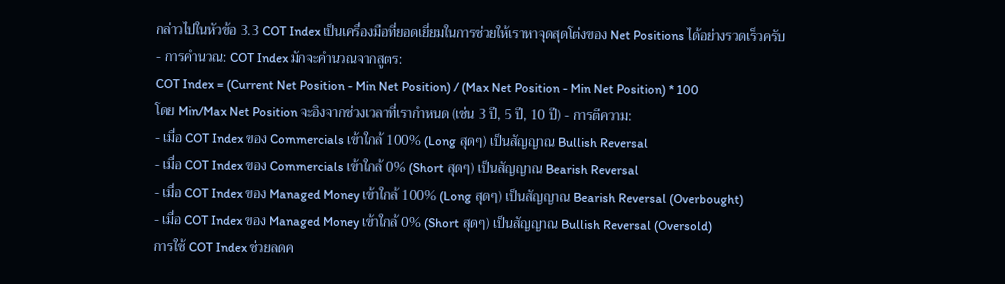กล่าวไปในหัวข้อ 3.3 COT Index เป็นเครื่องมือที่ยอดเยี่ยมในการช่วยให้เราหาจุดสุดโต่งของ Net Positions ได้อย่างรวดเร็วครับ
- การคำนวณ: COT Index มักจะคำนวณจากสูตร:
COT Index = (Current Net Position - Min Net Position) / (Max Net Position - Min Net Position) * 100
โดย Min/Max Net Position จะอิงจากช่วงเวลาที่เรากำหนด (เช่น 3 ปี, 5 ปี, 10 ปี) - การตีความ:
- เมื่อ COT Index ของ Commercials เข้าใกล้ 100% (Long สุดๆ) เป็นสัญญาณ Bullish Reversal
- เมื่อ COT Index ของ Commercials เข้าใกล้ 0% (Short สุดๆ) เป็นสัญญาณ Bearish Reversal
- เมื่อ COT Index ของ Managed Money เข้าใกล้ 100% (Long สุดๆ) เป็นสัญญาณ Bearish Reversal (Overbought)
- เมื่อ COT Index ของ Managed Money เข้าใกล้ 0% (Short สุดๆ) เป็นสัญญาณ Bullish Reversal (Oversold)
การใช้ COT Index ช่วยลดค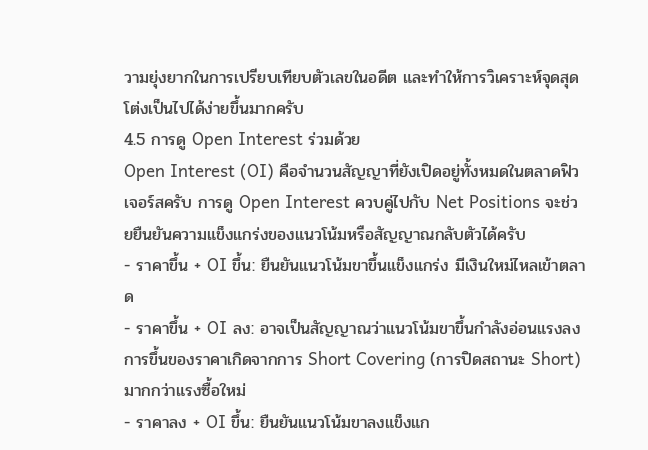วามยุ่งยากในการเปรียบเทียบตัวเลขในอดีต และทำให้การวิเคราะห์จุดสุดโต่งเป็นไปได้ง่ายขึ้นมากครับ
4.5 การดู Open Interest ร่วมด้วย
Open Interest (OI) คือจำนวนสัญญาที่ยังเปิดอยู่ทั้งหมดในตลาดฟิวเจอร์สครับ การดู Open Interest ควบคู่ไปกับ Net Positions จะช่วยยืนยันความแข็งแกร่งของแนวโน้มหรือสัญญาณกลับตัวได้ครับ
- ราคาขึ้น + OI ขึ้น: ยืนยันแนวโน้มขาขึ้นแข็งแกร่ง มีเงินใหม่ไหลเข้าตลาด
- ราคาขึ้น + OI ลง: อาจเป็นสัญญาณว่าแนวโน้มขาขึ้นกำลังอ่อนแรงลง การขึ้นของราคาเกิดจากการ Short Covering (การปิดสถานะ Short) มากกว่าแรงซื้อใหม่
- ราคาลง + OI ขึ้น: ยืนยันแนวโน้มขาลงแข็งแก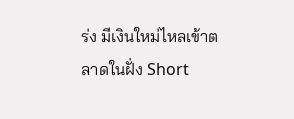ร่ง มีเงินใหม่ไหลเข้าตลาดในฝั่ง Short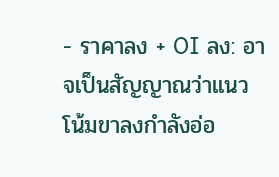- ราคาลง + OI ลง: อาจเป็นสัญญาณว่าแนวโน้มขาลงกำลังอ่อ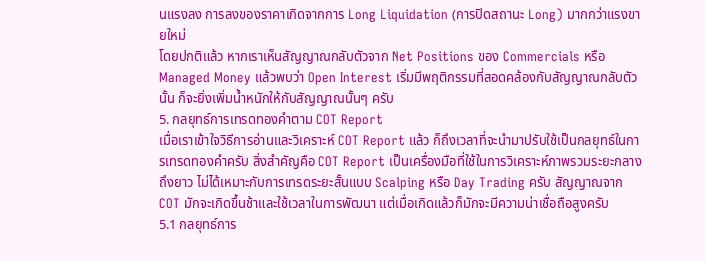นแรงลง การลงของราคาเกิดจากการ Long Liquidation (การปิดสถานะ Long) มากกว่าแรงขายใหม่
โดยปกติแล้ว หากเราเห็นสัญญาณกลับตัวจาก Net Positions ของ Commercials หรือ Managed Money แล้วพบว่า Open Interest เริ่มมีพฤติกรรมที่สอดคล้องกับสัญญาณกลับตัวนั้น ก็จะยิ่งเพิ่มน้ำหนักให้กับสัญญาณนั้นๆ ครับ
5. กลยุทธ์การเทรดทองคำตาม COT Report
เมื่อเราเข้าใจวิธีการอ่านและวิเคราะห์ COT Report แล้ว ก็ถึงเวลาที่จะนำมาปรับใช้เป็นกลยุทธ์ในการเทรดทองคำครับ สิ่งสำคัญคือ COT Report เป็นเครื่องมือที่ใช้ในการวิเคราะห์ภาพรวมระยะกลางถึงยาว ไม่ได้เหมาะกับการเทรดระยะสั้นแบบ Scalping หรือ Day Trading ครับ สัญญาณจาก COT มักจะเกิดขึ้นช้าและใช้เวลาในการพัฒนา แต่เมื่อเกิดแล้วก็มักจะมีความน่าเชื่อถือสูงครับ
5.1 กลยุทธ์การ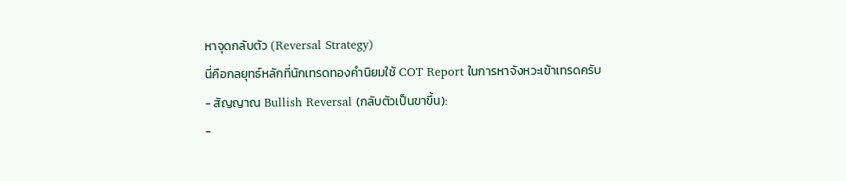หาจุดกลับตัว (Reversal Strategy)
นี่คือกลยุทธ์หลักที่นักเทรดทองคำนิยมใช้ COT Report ในการหาจังหวะเข้าเทรดครับ
- สัญญาณ Bullish Reversal (กลับตัวเป็นขาขึ้น):
-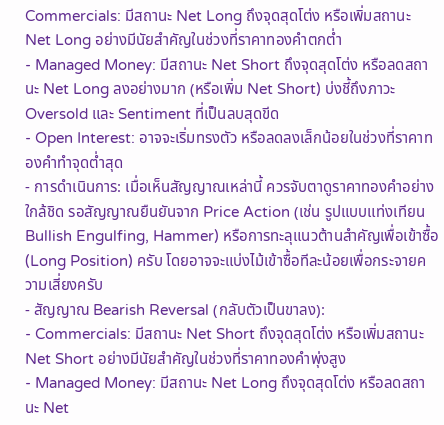Commercials: มีสถานะ Net Long ถึงจุดสุดโต่ง หรือเพิ่มสถานะ Net Long อย่างมีนัยสำคัญในช่วงที่ราคาทองคำตกต่ำ
- Managed Money: มีสถานะ Net Short ถึงจุดสุดโต่ง หรือลดสถานะ Net Long ลงอย่างมาก (หรือเพิ่ม Net Short) บ่งชี้ถึงภาวะ Oversold และ Sentiment ที่เป็นลบสุดขีด
- Open Interest: อาจจะเริ่มทรงตัว หรือลดลงเล็กน้อยในช่วงที่ราคาทองคำทำจุดต่ำสุด
- การดำเนินการ: เมื่อเห็นสัญญาณเหล่านี้ ควรจับตาดูราคาทองคำอย่างใกล้ชิด รอสัญญาณยืนยันจาก Price Action (เช่น รูปแบบแท่งเทียน Bullish Engulfing, Hammer) หรือการทะลุแนวต้านสำคัญเพื่อเข้าซื้อ (Long Position) ครับ โดยอาจจะแบ่งไม้เข้าซื้อทีละน้อยเพื่อกระจายความเสี่ยงครับ
- สัญญาณ Bearish Reversal (กลับตัวเป็นขาลง):
- Commercials: มีสถานะ Net Short ถึงจุดสุดโต่ง หรือเพิ่มสถานะ Net Short อย่างมีนัยสำคัญในช่วงที่ราคาทองคำพุ่งสูง
- Managed Money: มีสถานะ Net Long ถึงจุดสุดโต่ง หรือลดสถานะ Net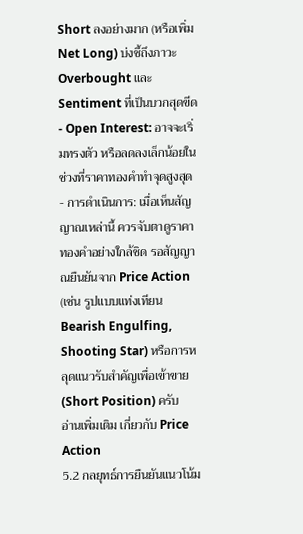Short ลงอย่างมาก (หรือเพิ่ม Net Long) บ่งชี้ถึงภาวะ Overbought และ Sentiment ที่เป็นบวกสุดขีด
- Open Interest: อาจจะเริ่มทรงตัว หรือลดลงเล็กน้อยในช่วงที่ราคาทองคำทำจุดสูงสุด
- การดำเนินการ: เมื่อเห็นสัญญาณเหล่านี้ ควรจับตาดูราคาทองคำอย่างใกล้ชิด รอสัญญาณยืนยันจาก Price Action (เช่น รูปแบบแท่งเทียน Bearish Engulfing, Shooting Star) หรือการหลุดแนวรับสำคัญเพื่อเข้าขาย (Short Position) ครับ
อ่านเพิ่มเติม เกี่ยวกับ Price Action
5.2 กลยุทธ์การยืนยันแนวโน้ม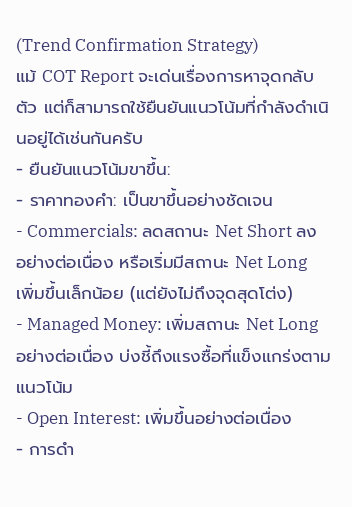(Trend Confirmation Strategy)
แม้ COT Report จะเด่นเรื่องการหาจุดกลับตัว แต่ก็สามารถใช้ยืนยันแนวโน้มที่กำลังดำเนินอยู่ได้เช่นกันครับ
- ยืนยันแนวโน้มขาขึ้น:
- ราคาทองคำ: เป็นขาขึ้นอย่างชัดเจน
- Commercials: ลดสถานะ Net Short ลงอย่างต่อเนื่อง หรือเริ่มมีสถานะ Net Long เพิ่มขึ้นเล็กน้อย (แต่ยังไม่ถึงจุดสุดโต่ง)
- Managed Money: เพิ่มสถานะ Net Long อย่างต่อเนื่อง บ่งชี้ถึงแรงซื้อที่แข็งแกร่งตามแนวโน้ม
- Open Interest: เพิ่มขึ้นอย่างต่อเนื่อง
- การดำ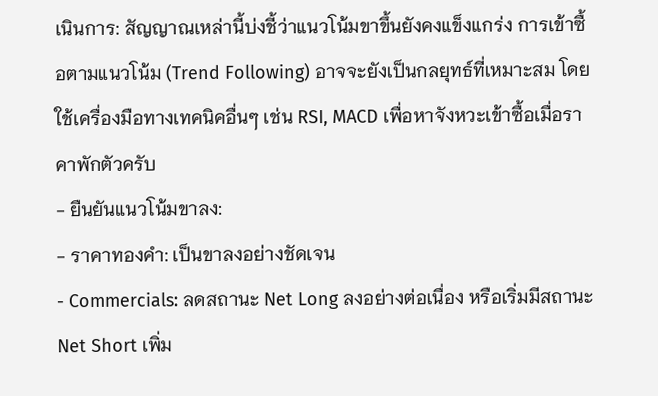เนินการ: สัญญาณเหล่านี้บ่งชี้ว่าแนวโน้มขาขึ้นยังคงแข็งแกร่ง การเข้าซื้อตามแนวโน้ม (Trend Following) อาจจะยังเป็นกลยุทธ์ที่เหมาะสม โดยใช้เครื่องมือทางเทคนิคอื่นๆ เช่น RSI, MACD เพื่อหาจังหวะเข้าซื้อเมื่อราคาพักตัวครับ
- ยืนยันแนวโน้มขาลง:
- ราคาทองคำ: เป็นขาลงอย่างชัดเจน
- Commercials: ลดสถานะ Net Long ลงอย่างต่อเนื่อง หรือเริ่มมีสถานะ Net Short เพิ่ม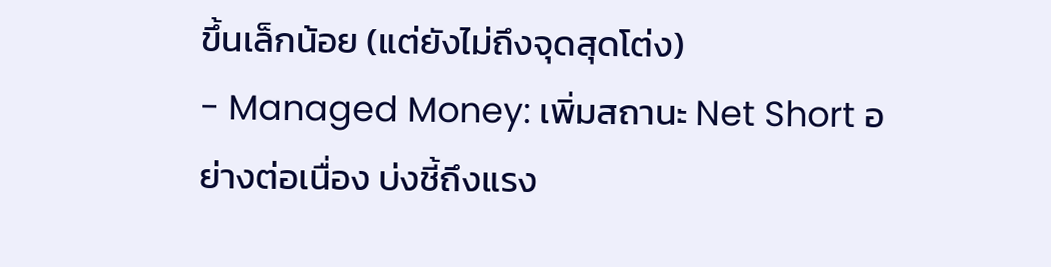ขึ้นเล็กน้อย (แต่ยังไม่ถึงจุดสุดโต่ง)
- Managed Money: เพิ่มสถานะ Net Short อย่างต่อเนื่อง บ่งชี้ถึงแรง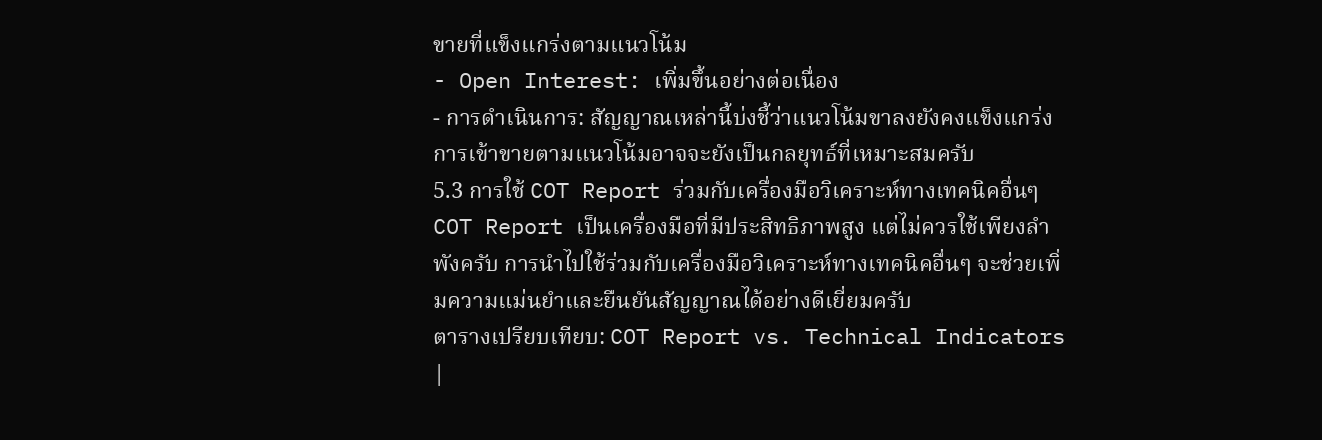ขายที่แข็งแกร่งตามแนวโน้ม
- Open Interest: เพิ่มขึ้นอย่างต่อเนื่อง
- การดำเนินการ: สัญญาณเหล่านี้บ่งชี้ว่าแนวโน้มขาลงยังคงแข็งแกร่ง การเข้าขายตามแนวโน้มอาจจะยังเป็นกลยุทธ์ที่เหมาะสมครับ
5.3 การใช้ COT Report ร่วมกับเครื่องมือวิเคราะห์ทางเทคนิคอื่นๆ
COT Report เป็นเครื่องมือที่มีประสิทธิภาพสูง แต่ไม่ควรใช้เพียงลำพังครับ การนำไปใช้ร่วมกับเครื่องมือวิเคราะห์ทางเทคนิคอื่นๆ จะช่วยเพิ่มความแม่นยำและยืนยันสัญญาณได้อย่างดีเยี่ยมครับ
ตารางเปรียบเทียบ: COT Report vs. Technical Indicators
|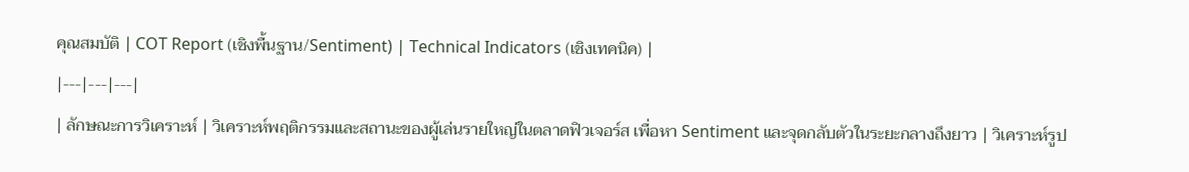คุณสมบัติ | COT Report (เชิงพื้นฐาน/Sentiment) | Technical Indicators (เชิงเทคนิค) |
|---|---|---|
| ลักษณะการวิเคราะห์ | วิเคราะห์พฤติกรรมและสถานะของผู้เล่นรายใหญ่ในตลาดฟิวเจอร์ส เพื่อหา Sentiment และจุดกลับตัวในระยะกลางถึงยาว | วิเคราะห์รูป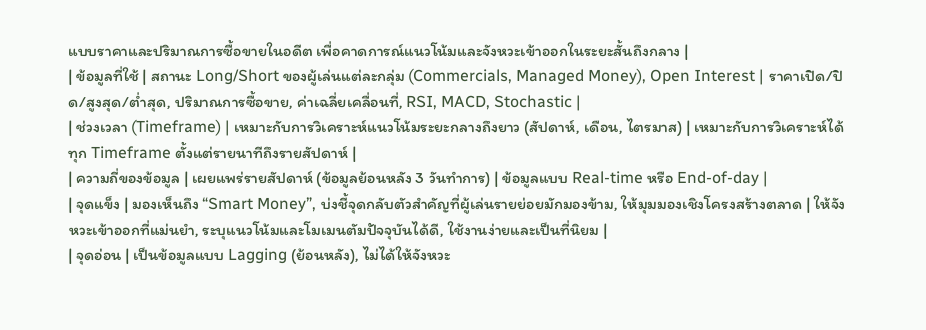แบบราคาและปริมาณการซื้อขายในอดีต เพื่อคาดการณ์แนวโน้มและจังหวะเข้าออกในระยะสั้นถึงกลาง |
| ข้อมูลที่ใช้ | สถานะ Long/Short ของผู้เล่นแต่ละกลุ่ม (Commercials, Managed Money), Open Interest | ราคาเปิด/ปิด/สูงสุด/ต่ำสุด, ปริมาณการซื้อขาย, ค่าเฉลี่ยเคลื่อนที่, RSI, MACD, Stochastic |
| ช่วงเวลา (Timeframe) | เหมาะกับการวิเคราะห์แนวโน้มระยะกลางถึงยาว (สัปดาห์, เดือน, ไตรมาส) | เหมาะกับการวิเคราะห์ได้ทุก Timeframe ตั้งแต่รายนาทีถึงรายสัปดาห์ |
| ความถี่ของข้อมูล | เผยแพร่รายสัปดาห์ (ข้อมูลย้อนหลัง 3 วันทำการ) | ข้อมูลแบบ Real-time หรือ End-of-day |
| จุดแข็ง | มองเห็นถึง “Smart Money”, บ่งชี้จุดกลับตัวสำคัญที่ผู้เล่นรายย่อยมักมองข้าม, ให้มุมมองเชิงโครงสร้างตลาด | ให้จังหวะเข้าออกที่แม่นยำ, ระบุแนวโน้มและโมเมนตัมปัจจุบันได้ดี, ใช้งานง่ายและเป็นที่นิยม |
| จุดอ่อน | เป็นข้อมูลแบบ Lagging (ย้อนหลัง), ไม่ได้ให้จังหวะ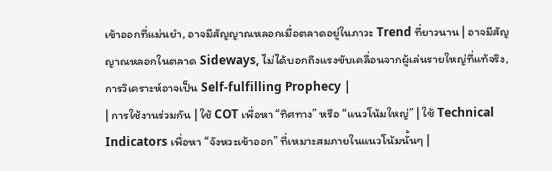เข้าออกที่แม่นยำ, อาจมีสัญญาณหลอกเมื่อตลาดอยู่ในภาวะ Trend ที่ยาวนาน | อาจมีสัญญาณหลอกในตลาด Sideways, ไม่ได้บอกถึงแรงขับเคลื่อนจากผู้เล่นรายใหญ่ที่แท้จริง, การวิเคราะห์อาจเป็น Self-fulfilling Prophecy |
| การใช้งานร่วมกัน | ใช้ COT เพื่อหา “ทิศทาง” หรือ “แนวโน้มใหญ่” | ใช้ Technical Indicators เพื่อหา “จังหวะเข้าออก” ที่เหมาะสมภายในแนวโน้มนั้นๆ |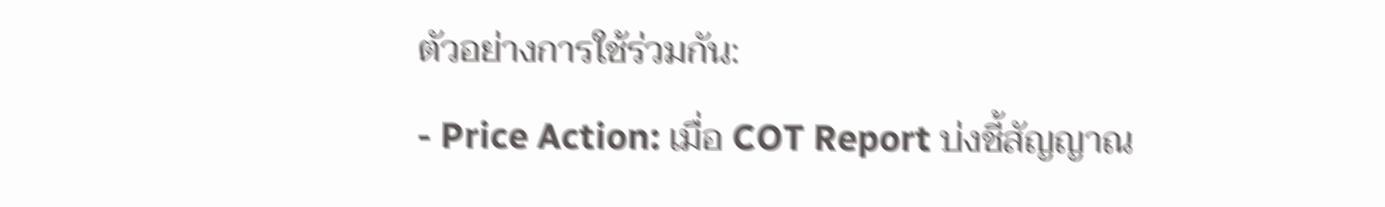ตัวอย่างการใช้ร่วมกัน:
- Price Action: เมื่อ COT Report บ่งชี้สัญญาณ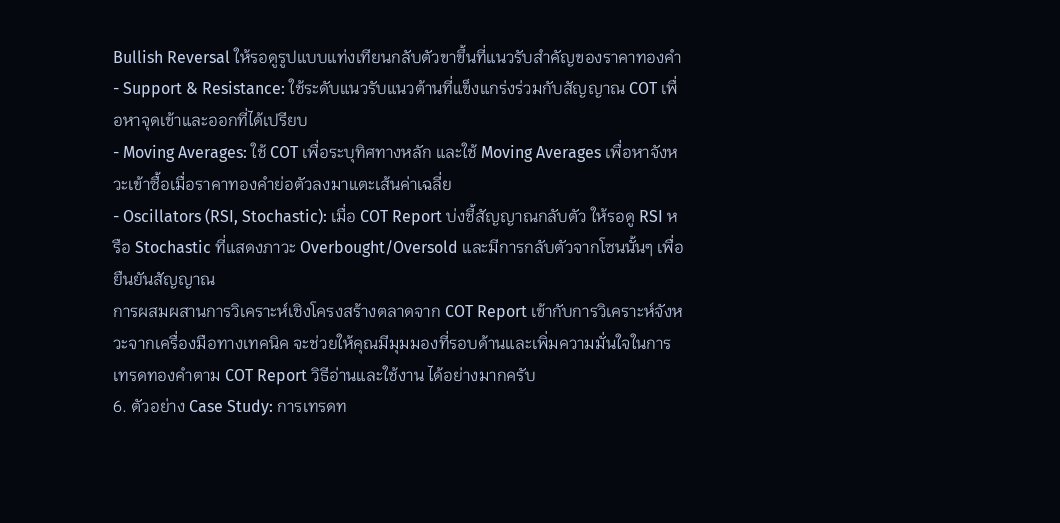Bullish Reversal ให้รอดูรูปแบบแท่งเทียนกลับตัวขาขึ้นที่แนวรับสำคัญของราคาทองคำ
- Support & Resistance: ใช้ระดับแนวรับแนวต้านที่แข็งแกร่งร่วมกับสัญญาณ COT เพื่อหาจุดเข้าและออกที่ได้เปรียบ
- Moving Averages: ใช้ COT เพื่อระบุทิศทางหลัก และใช้ Moving Averages เพื่อหาจังหวะเข้าซื้อเมื่อราคาทองคำย่อตัวลงมาแตะเส้นค่าเฉลี่ย
- Oscillators (RSI, Stochastic): เมื่อ COT Report บ่งชี้สัญญาณกลับตัว ให้รอดู RSI หรือ Stochastic ที่แสดงภาวะ Overbought/Oversold และมีการกลับตัวจากโซนนั้นๆ เพื่อยืนยันสัญญาณ
การผสมผสานการวิเคราะห์เชิงโครงสร้างตลาดจาก COT Report เข้ากับการวิเคราะห์จังหวะจากเครื่องมือทางเทคนิค จะช่วยให้คุณมีมุมมองที่รอบด้านและเพิ่มความมั่นใจในการ เทรดทองคำตาม COT Report วิธีอ่านและใช้งาน ได้อย่างมากครับ
6. ตัวอย่าง Case Study: การเทรดท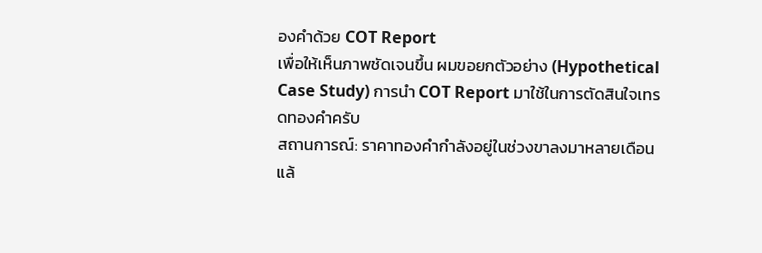องคำด้วย COT Report
เพื่อให้เห็นภาพชัดเจนขึ้น ผมขอยกตัวอย่าง (Hypothetical Case Study) การนำ COT Report มาใช้ในการตัดสินใจเทรดทองคำครับ
สถานการณ์: ราคาทองคำกำลังอยู่ในช่วงขาลงมาหลายเดือนแล้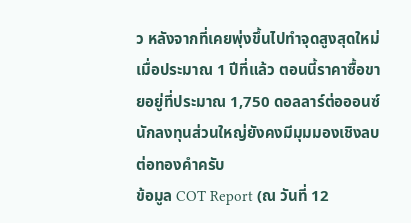ว หลังจากที่เคยพุ่งขึ้นไปทำจุดสูงสุดใหม่เมื่อประมาณ 1 ปีที่แล้ว ตอนนี้ราคาซื้อขายอยู่ที่ประมาณ 1,750 ดอลลาร์ต่อออนซ์ นักลงทุนส่วนใหญ่ยังคงมีมุมมองเชิงลบต่อทองคำครับ
ข้อมูล COT Report (ณ วันที่ 12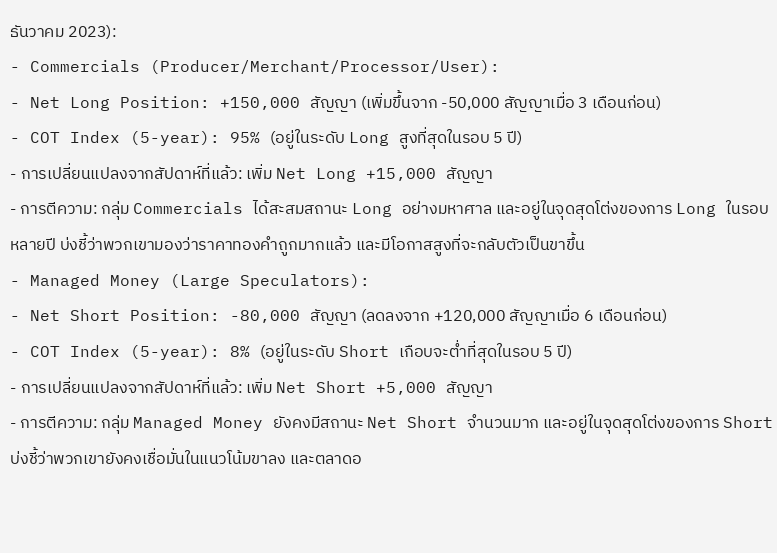ธันวาคม 2023):
- Commercials (Producer/Merchant/Processor/User):
- Net Long Position: +150,000 สัญญา (เพิ่มขึ้นจาก -50,000 สัญญาเมื่อ 3 เดือนก่อน)
- COT Index (5-year): 95% (อยู่ในระดับ Long สูงที่สุดในรอบ 5 ปี)
- การเปลี่ยนแปลงจากสัปดาห์ที่แล้ว: เพิ่ม Net Long +15,000 สัญญา
- การตีความ: กลุ่ม Commercials ได้สะสมสถานะ Long อย่างมหาศาล และอยู่ในจุดสุดโต่งของการ Long ในรอบหลายปี บ่งชี้ว่าพวกเขามองว่าราคาทองคำถูกมากแล้ว และมีโอกาสสูงที่จะกลับตัวเป็นขาขึ้น
- Managed Money (Large Speculators):
- Net Short Position: -80,000 สัญญา (ลดลงจาก +120,000 สัญญาเมื่อ 6 เดือนก่อน)
- COT Index (5-year): 8% (อยู่ในระดับ Short เกือบจะต่ำที่สุดในรอบ 5 ปี)
- การเปลี่ยนแปลงจากสัปดาห์ที่แล้ว: เพิ่ม Net Short +5,000 สัญญา
- การตีความ: กลุ่ม Managed Money ยังคงมีสถานะ Net Short จำนวนมาก และอยู่ในจุดสุดโต่งของการ Short บ่งชี้ว่าพวกเขายังคงเชื่อมั่นในแนวโน้มขาลง และตลาดอ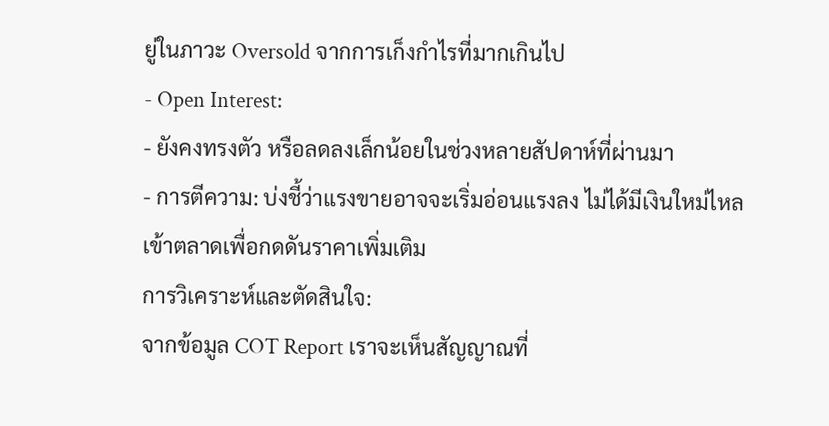ยู่ในภาวะ Oversold จากการเก็งกำไรที่มากเกินไป
- Open Interest:
- ยังคงทรงตัว หรือลดลงเล็กน้อยในช่วงหลายสัปดาห์ที่ผ่านมา
- การตีความ: บ่งชี้ว่าแรงขายอาจจะเริ่มอ่อนแรงลง ไม่ได้มีเงินใหม่ไหลเข้าตลาดเพื่อกดดันราคาเพิ่มเติม
การวิเคราะห์และตัดสินใจ:
จากข้อมูล COT Report เราจะเห็นสัญญาณที่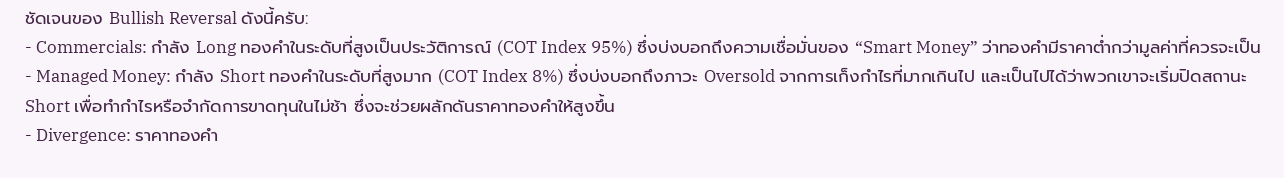ชัดเจนของ Bullish Reversal ดังนี้ครับ:
- Commercials: กำลัง Long ทองคำในระดับที่สูงเป็นประวัติการณ์ (COT Index 95%) ซึ่งบ่งบอกถึงความเชื่อมั่นของ “Smart Money” ว่าทองคำมีราคาต่ำกว่ามูลค่าที่ควรจะเป็น
- Managed Money: กำลัง Short ทองคำในระดับที่สูงมาก (COT Index 8%) ซึ่งบ่งบอกถึงภาวะ Oversold จากการเก็งกำไรที่มากเกินไป และเป็นไปได้ว่าพวกเขาจะเริ่มปิดสถานะ Short เพื่อทำกำไรหรือจำกัดการขาดทุนในไม่ช้า ซึ่งจะช่วยผลักดันราคาทองคำให้สูงขึ้น
- Divergence: ราคาทองคำ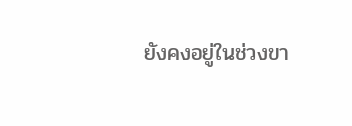ยังคงอยู่ในช่วงขา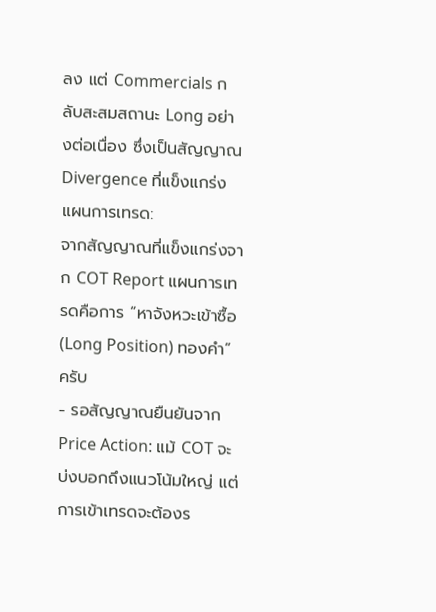ลง แต่ Commercials กลับสะสมสถานะ Long อย่างต่อเนื่อง ซึ่งเป็นสัญญาณ Divergence ที่แข็งแกร่ง
แผนการเทรด:
จากสัญญาณที่แข็งแกร่งจาก COT Report แผนการเทรดคือการ “หาจังหวะเข้าซื้อ (Long Position) ทองคำ” ครับ
- รอสัญญาณยืนยันจาก Price Action: แม้ COT จะบ่งบอกถึงแนวโน้มใหญ่ แต่การเข้าเทรดจะต้องร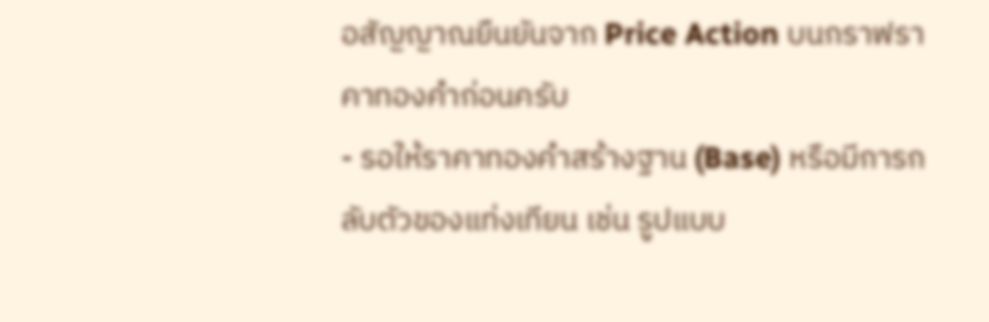อสัญญาณยืนยันจาก Price Action บนกราฟราคาทองคำก่อนครับ
- รอให้ราคาทองคำสร้างฐาน (Base) หรือมีการกลับตัวของแท่งเทียน เช่น รูปแบบ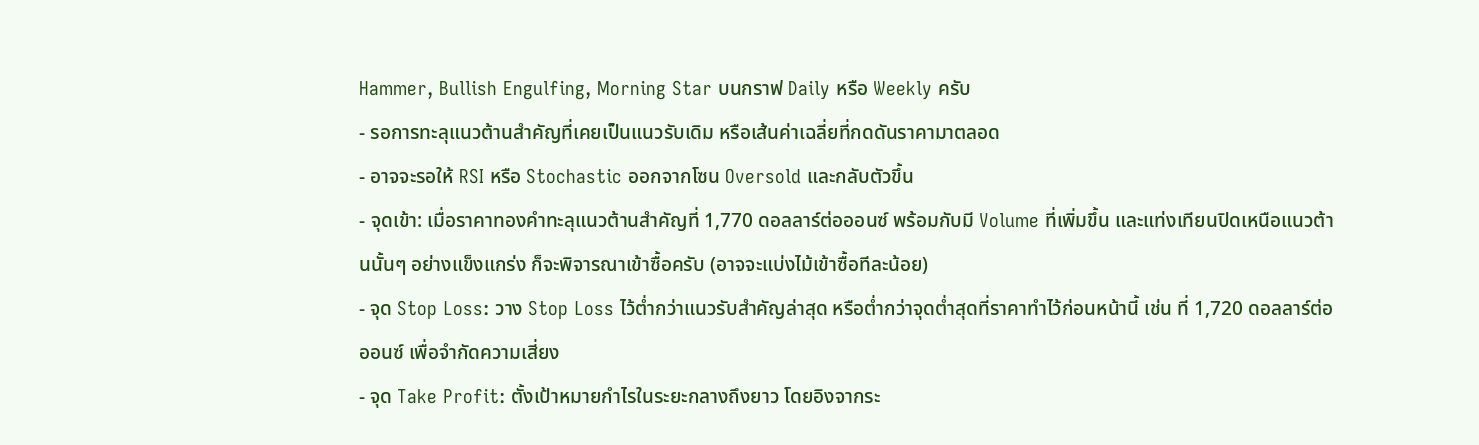Hammer, Bullish Engulfing, Morning Star บนกราฟ Daily หรือ Weekly ครับ
- รอการทะลุแนวต้านสำคัญที่เคยเป็นแนวรับเดิม หรือเส้นค่าเฉลี่ยที่กดดันราคามาตลอด
- อาจจะรอให้ RSI หรือ Stochastic ออกจากโซน Oversold และกลับตัวขึ้น
- จุดเข้า: เมื่อราคาทองคำทะลุแนวต้านสำคัญที่ 1,770 ดอลลาร์ต่อออนซ์ พร้อมกับมี Volume ที่เพิ่มขึ้น และแท่งเทียนปิดเหนือแนวต้านนั้นๆ อย่างแข็งแกร่ง ก็จะพิจารณาเข้าซื้อครับ (อาจจะแบ่งไม้เข้าซื้อทีละน้อย)
- จุด Stop Loss: วาง Stop Loss ไว้ต่ำกว่าแนวรับสำคัญล่าสุด หรือต่ำกว่าจุดต่ำสุดที่ราคาทำไว้ก่อนหน้านี้ เช่น ที่ 1,720 ดอลลาร์ต่อออนซ์ เพื่อจำกัดความเสี่ยง
- จุด Take Profit: ตั้งเป้าหมายกำไรในระยะกลางถึงยาว โดยอิงจากระ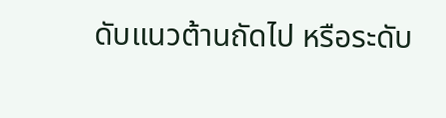ดับแนวต้านถัดไป หรือระดับ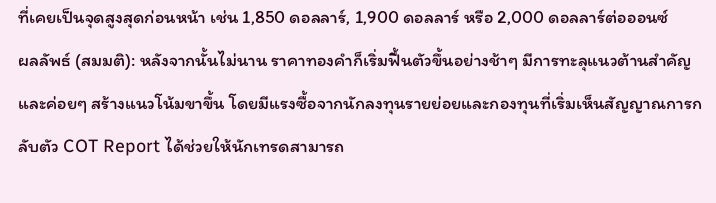ที่เคยเป็นจุดสูงสุดก่อนหน้า เช่น 1,850 ดอลลาร์, 1,900 ดอลลาร์ หรือ 2,000 ดอลลาร์ต่อออนซ์
ผลลัพธ์ (สมมติ): หลังจากนั้นไม่นาน ราคาทองคำก็เริ่มฟื้นตัวขึ้นอย่างช้าๆ มีการทะลุแนวต้านสำคัญ และค่อยๆ สร้างแนวโน้มขาขึ้น โดยมีแรงซื้อจากนักลงทุนรายย่อยและกองทุนที่เริ่มเห็นสัญญาณการกลับตัว COT Report ได้ช่วยให้นักเทรดสามารถ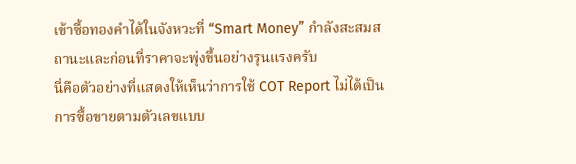เข้าซื้อทองคำได้ในจังหวะที่ “Smart Money” กำลังสะสมสถานะและก่อนที่ราคาจะพุ่งขึ้นอย่างรุนแรงครับ
นี่คือตัวอย่างที่แสดงให้เห็นว่าการใช้ COT Report ไม่ได้เป็นการซื้อขายตามตัวเลขแบบ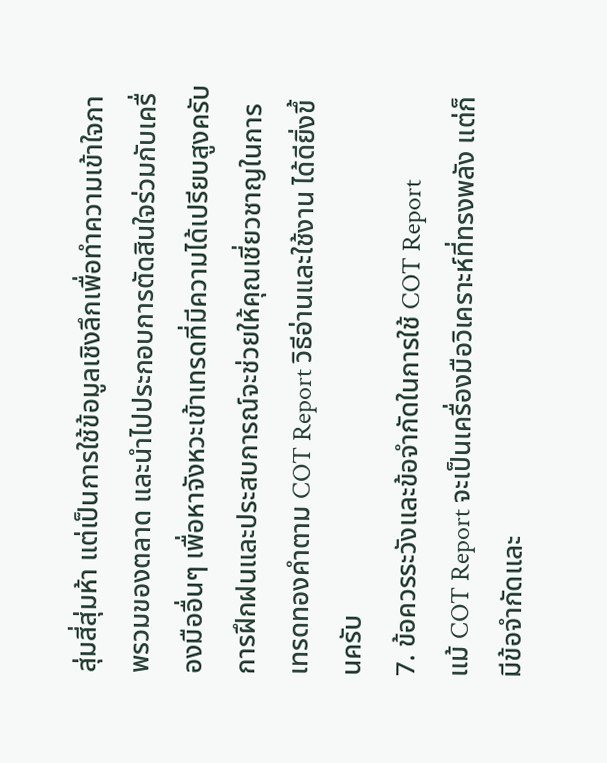สุ่มสี่สุ่มห้า แต่เป็นการใช้ข้อมูลเชิงลึกเพื่อทำความเข้าใจภาพรวมของตลาด และนำไปประกอบการตัดสินใจร่วมกับเครื่องมืออื่นๆ เพื่อหาจังหวะเข้าเทรดที่มีความได้เปรียบสูงครับ การฝึกฝนและประสบการณ์จะช่วยให้คุณเชี่ยวชาญในการ เทรดทองคำตาม COT Report วิธีอ่านและใช้งาน ได้ดียิ่งขึ้นครับ
7. ข้อควรระวังและข้อจำกัดในการใช้ COT Report
แม้ COT Report จะเป็นเครื่องมือวิเคราะห์ที่ทรงพลัง แต่ก็มีข้อจำกัดและ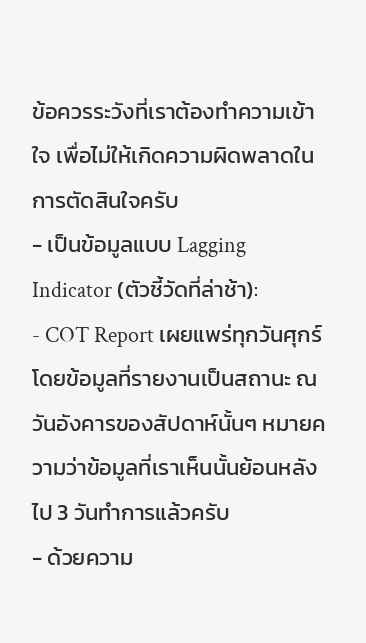ข้อควรระวังที่เราต้องทำความเข้าใจ เพื่อไม่ให้เกิดความผิดพลาดในการตัดสินใจครับ
- เป็นข้อมูลแบบ Lagging Indicator (ตัวชี้วัดที่ล่าช้า):
- COT Report เผยแพร่ทุกวันศุกร์ โดยข้อมูลที่รายงานเป็นสถานะ ณ วันอังคารของสัปดาห์นั้นๆ หมายความว่าข้อมูลที่เราเห็นนั้นย้อนหลังไป 3 วันทำการแล้วครับ
- ด้วยความ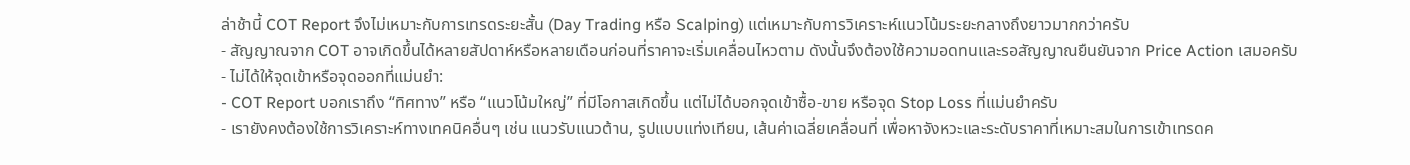ล่าช้านี้ COT Report จึงไม่เหมาะกับการเทรดระยะสั้น (Day Trading หรือ Scalping) แต่เหมาะกับการวิเคราะห์แนวโน้มระยะกลางถึงยาวมากกว่าครับ
- สัญญาณจาก COT อาจเกิดขึ้นได้หลายสัปดาห์หรือหลายเดือนก่อนที่ราคาจะเริ่มเคลื่อนไหวตาม ดังนั้นจึงต้องใช้ความอดทนและรอสัญญาณยืนยันจาก Price Action เสมอครับ
- ไม่ได้ให้จุดเข้าหรือจุดออกที่แม่นยำ:
- COT Report บอกเราถึง “ทิศทาง” หรือ “แนวโน้มใหญ่” ที่มีโอกาสเกิดขึ้น แต่ไม่ได้บอกจุดเข้าซื้อ-ขาย หรือจุด Stop Loss ที่แม่นยำครับ
- เรายังคงต้องใช้การวิเคราะห์ทางเทคนิคอื่นๆ เช่น แนวรับแนวต้าน, รูปแบบแท่งเทียน, เส้นค่าเฉลี่ยเคลื่อนที่ เพื่อหาจังหวะและระดับราคาที่เหมาะสมในการเข้าเทรดค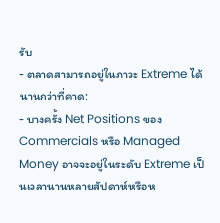รับ
- ตลาดสามารถอยู่ในภาวะ Extreme ได้นานกว่าที่คาด:
- บางครั้ง Net Positions ของ Commercials หรือ Managed Money อาจจะอยู่ในระดับ Extreme เป็นเวลานานหลายสัปดาห์หรือห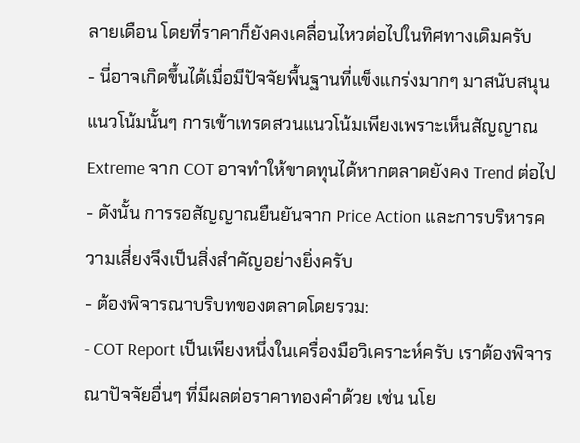ลายเดือน โดยที่ราคาก็ยังคงเคลื่อนไหวต่อไปในทิศทางเดิมครับ
- นี่อาจเกิดขึ้นได้เมื่อมีปัจจัยพื้นฐานที่แข็งแกร่งมากๆ มาสนับสนุนแนวโน้มนั้นๆ การเข้าเทรดสวนแนวโน้มเพียงเพราะเห็นสัญญาณ Extreme จาก COT อาจทำให้ขาดทุนได้หากตลาดยังคง Trend ต่อไป
- ดังนั้น การรอสัญญาณยืนยันจาก Price Action และการบริหารความเสี่ยงจึงเป็นสิ่งสำคัญอย่างยิ่งครับ
- ต้องพิจารณาบริบทของตลาดโดยรวม:
- COT Report เป็นเพียงหนึ่งในเครื่องมือวิเคราะห์ครับ เราต้องพิจารณาปัจจัยอื่นๆ ที่มีผลต่อราคาทองคำด้วย เช่น นโย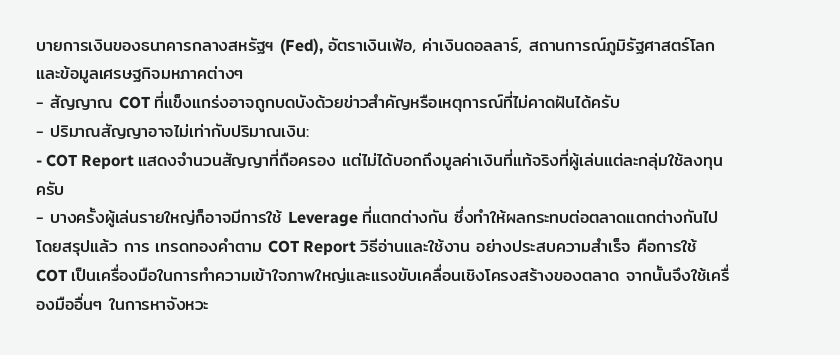บายการเงินของธนาคารกลางสหรัฐฯ (Fed), อัตราเงินเฟ้อ, ค่าเงินดอลลาร์, สถานการณ์ภูมิรัฐศาสตร์โลก และข้อมูลเศรษฐกิจมหภาคต่างๆ
- สัญญาณ COT ที่แข็งแกร่งอาจถูกบดบังด้วยข่าวสำคัญหรือเหตุการณ์ที่ไม่คาดฝันได้ครับ
- ปริมาณสัญญาอาจไม่เท่ากับปริมาณเงิน:
- COT Report แสดงจำนวนสัญญาที่ถือครอง แต่ไม่ได้บอกถึงมูลค่าเงินที่แท้จริงที่ผู้เล่นแต่ละกลุ่มใช้ลงทุนครับ
- บางครั้งผู้เล่นรายใหญ่ก็อาจมีการใช้ Leverage ที่แตกต่างกัน ซึ่งทำให้ผลกระทบต่อตลาดแตกต่างกันไป
โดยสรุปแล้ว การ เทรดทองคำตาม COT Report วิธีอ่านและใช้งาน อย่างประสบความสำเร็จ คือการใช้ COT เป็นเครื่องมือในการทำความเข้าใจภาพใหญ่และแรงขับเคลื่อนเชิงโครงสร้างของตลาด จากนั้นจึงใช้เครื่องมืออื่นๆ ในการหาจังหวะ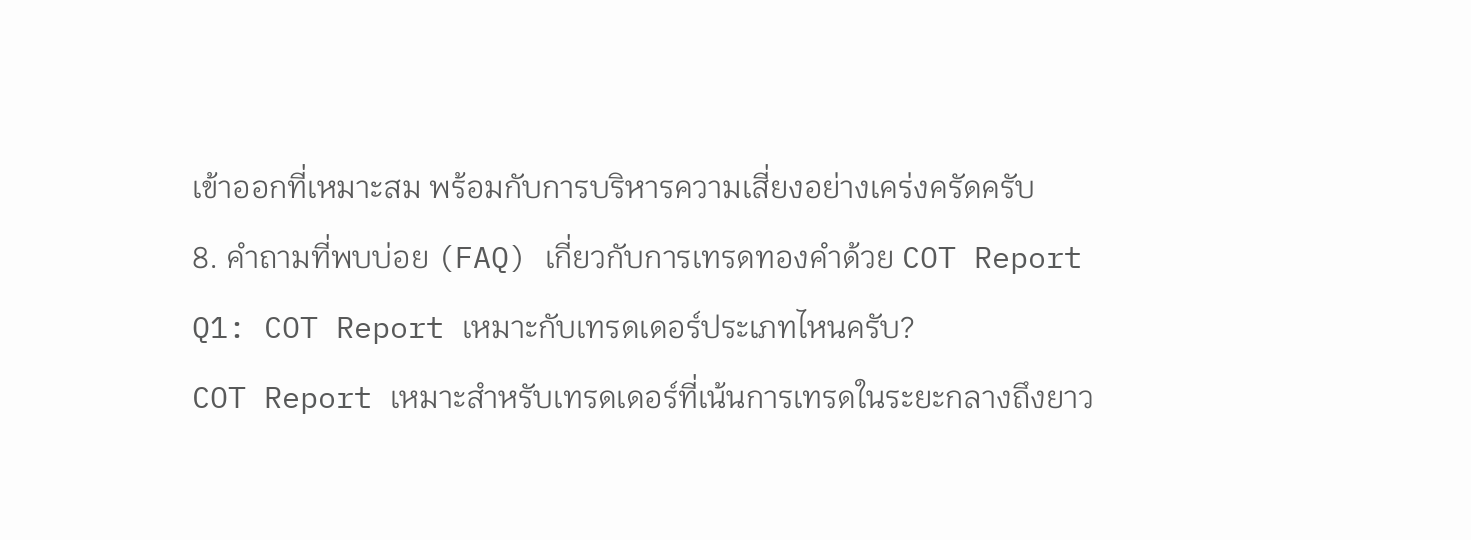เข้าออกที่เหมาะสม พร้อมกับการบริหารความเสี่ยงอย่างเคร่งครัดครับ
8. คำถามที่พบบ่อย (FAQ) เกี่ยวกับการเทรดทองคำด้วย COT Report
Q1: COT Report เหมาะกับเทรดเดอร์ประเภทไหนครับ?
COT Report เหมาะสำหรับเทรดเดอร์ที่เน้นการเทรดในระยะกลางถึงยาว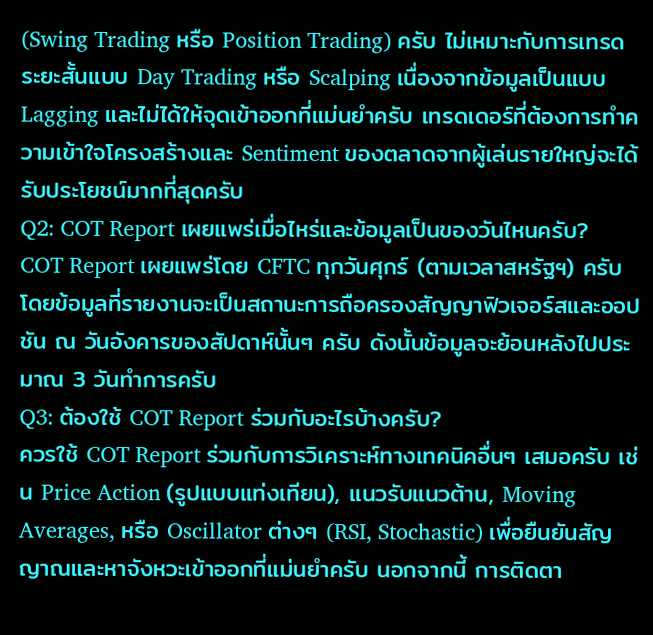(Swing Trading หรือ Position Trading) ครับ ไม่เหมาะกับการเทรดระยะสั้นแบบ Day Trading หรือ Scalping เนื่องจากข้อมูลเป็นแบบ Lagging และไม่ได้ให้จุดเข้าออกที่แม่นยำครับ เทรดเดอร์ที่ต้องการทำความเข้าใจโครงสร้างและ Sentiment ของตลาดจากผู้เล่นรายใหญ่จะได้รับประโยชน์มากที่สุดครับ
Q2: COT Report เผยแพร่เมื่อไหร่และข้อมูลเป็นของวันไหนครับ?
COT Report เผยแพร่โดย CFTC ทุกวันศุกร์ (ตามเวลาสหรัฐฯ) ครับ โดยข้อมูลที่รายงานจะเป็นสถานะการถือครองสัญญาฟิวเจอร์สและออปชัน ณ วันอังคารของสัปดาห์นั้นๆ ครับ ดังนั้นข้อมูลจะย้อนหลังไปประมาณ 3 วันทำการครับ
Q3: ต้องใช้ COT Report ร่วมกับอะไรบ้างครับ?
ควรใช้ COT Report ร่วมกับการวิเคราะห์ทางเทคนิคอื่นๆ เสมอครับ เช่น Price Action (รูปแบบแท่งเทียน), แนวรับแนวต้าน, Moving Averages, หรือ Oscillator ต่างๆ (RSI, Stochastic) เพื่อยืนยันสัญญาณและหาจังหวะเข้าออกที่แม่นยำครับ นอกจากนี้ การติดตา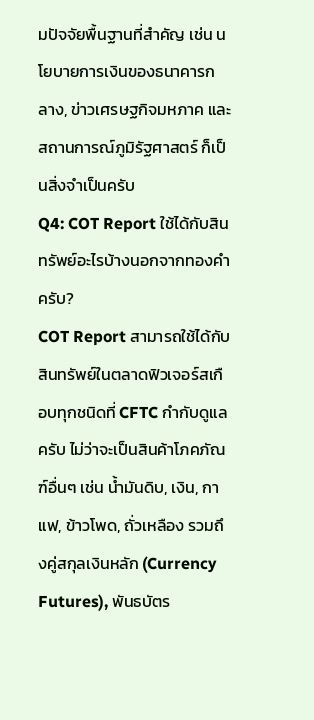มปัจจัยพื้นฐานที่สำคัญ เช่น นโยบายการเงินของธนาคารกลาง, ข่าวเศรษฐกิจมหภาค และสถานการณ์ภูมิรัฐศาสตร์ ก็เป็นสิ่งจำเป็นครับ
Q4: COT Report ใช้ได้กับสินทรัพย์อะไรบ้างนอกจากทองคำครับ?
COT Report สามารถใช้ได้กับสินทรัพย์ในตลาดฟิวเจอร์สเกือบทุกชนิดที่ CFTC กำกับดูแลครับ ไม่ว่าจะเป็นสินค้าโภคภัณฑ์อื่นๆ เช่น น้ำมันดิบ, เงิน, กาแฟ, ข้าวโพด, ถั่วเหลือง รวมถึงคู่สกุลเงินหลัก (Currency Futures), พันธบัตร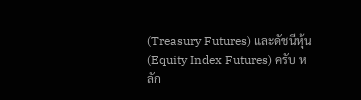(Treasury Futures) และดัชนีหุ้น (Equity Index Futures) ครับ หลัก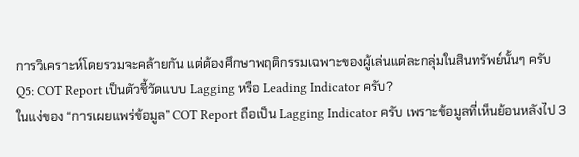การวิเคราะห์โดยรวมจะคล้ายกัน แต่ต้องศึกษาพฤติกรรมเฉพาะของผู้เล่นแต่ละกลุ่มในสินทรัพย์นั้นๆ ครับ
Q5: COT Report เป็นตัวชี้วัดแบบ Lagging หรือ Leading Indicator ครับ?
ในแง่ของ “การเผยแพร่ข้อมูล” COT Report ถือเป็น Lagging Indicator ครับ เพราะข้อมูลที่เห็นย้อนหลังไป 3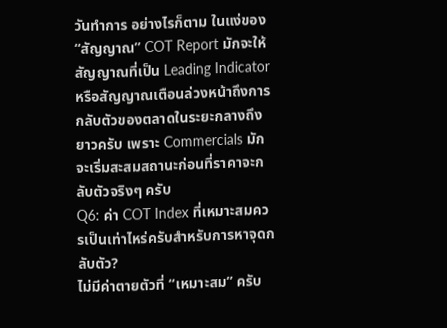วันทำการ อย่างไรก็ตาม ในแง่ของ “สัญญาณ” COT Report มักจะให้สัญญาณที่เป็น Leading Indicator หรือสัญญาณเตือนล่วงหน้าถึงการกลับตัวของตลาดในระยะกลางถึงยาวครับ เพราะ Commercials มักจะเริ่มสะสมสถานะก่อนที่ราคาจะกลับตัวจริงๆ ครับ
Q6: ค่า COT Index ที่เหมาะสมควรเป็นเท่าไหร่ครับสำหรับการหาจุดกลับตัว?
ไม่มีค่าตายตัวที่ “เหมาะสม” ครับ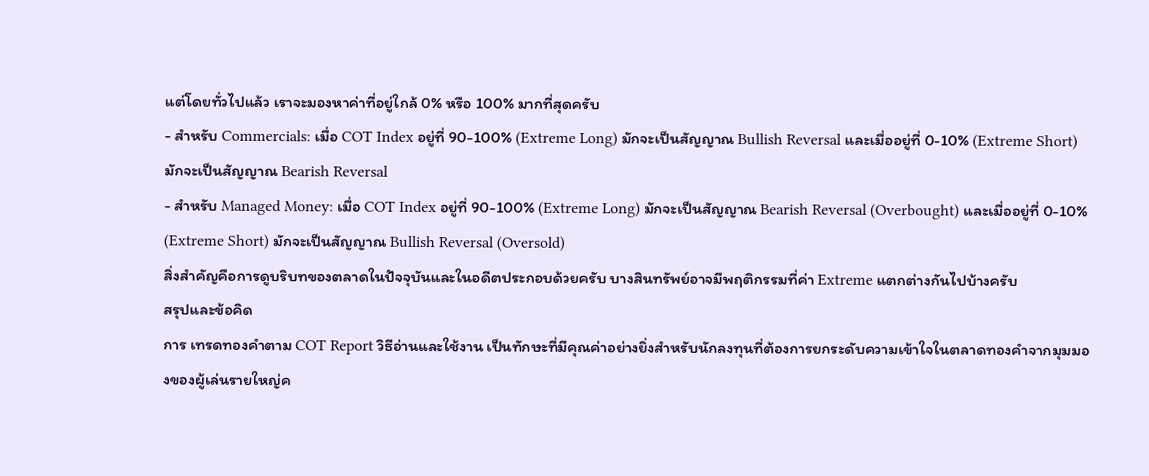แต่โดยทั่วไปแล้ว เราจะมองหาค่าที่อยู่ใกล้ 0% หรือ 100% มากที่สุดครับ
- สำหรับ Commercials: เมื่อ COT Index อยู่ที่ 90-100% (Extreme Long) มักจะเป็นสัญญาณ Bullish Reversal และเมื่ออยู่ที่ 0-10% (Extreme Short) มักจะเป็นสัญญาณ Bearish Reversal
- สำหรับ Managed Money: เมื่อ COT Index อยู่ที่ 90-100% (Extreme Long) มักจะเป็นสัญญาณ Bearish Reversal (Overbought) และเมื่ออยู่ที่ 0-10% (Extreme Short) มักจะเป็นสัญญาณ Bullish Reversal (Oversold)
สิ่งสำคัญคือการดูบริบทของตลาดในปัจจุบันและในอดีตประกอบด้วยครับ บางสินทรัพย์อาจมีพฤติกรรมที่ค่า Extreme แตกต่างกันไปบ้างครับ
สรุปและข้อคิด
การ เทรดทองคำตาม COT Report วิธีอ่านและใช้งาน เป็นทักษะที่มีคุณค่าอย่างยิ่งสำหรับนักลงทุนที่ต้องการยกระดับความเข้าใจในตลาดทองคำจากมุมมองของผู้เล่นรายใหญ่ค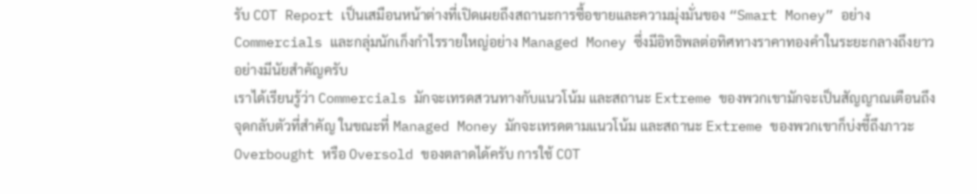รับ COT Report เป็นเสมือนหน้าต่างที่เปิดเผยถึงสถานะการซื้อขายและความมุ่งมั่นของ “Smart Money” อย่าง Commercials และกลุ่มนักเก็งกำไรรายใหญ่อย่าง Managed Money ซึ่งมีอิทธิพลต่อทิศทางราคาทองคำในระยะกลางถึงยาวอย่างมีนัยสำคัญครับ
เราได้เรียนรู้ว่า Commercials มักจะเทรดสวนทางกับแนวโน้ม และสถานะ Extreme ของพวกเขามักจะเป็นสัญญาณเตือนถึงจุดกลับตัวที่สำคัญ ในขณะที่ Managed Money มักจะเทรดตามแนวโน้ม และสถานะ Extreme ของพวกเขาก็บ่งชี้ถึงภาวะ Overbought หรือ Oversold ของตลาดได้ครับ การใช้ COT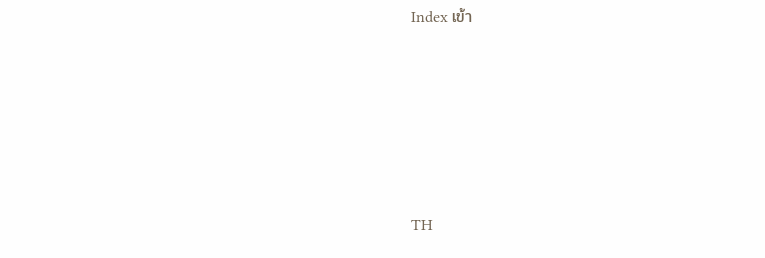Index เข้า







TH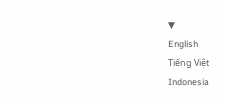▼
English
Tiếng Việt
Indonesia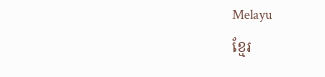Melayu
ខ្មែរ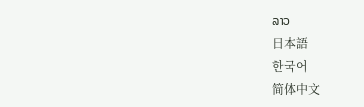ລາວ
日本語
한국어
简体中文